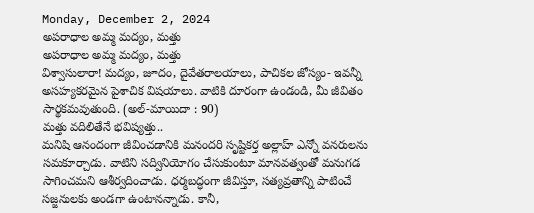Monday, December 2, 2024
అపరాధాల అమ్మ మద్యం, మత్తు
అపరాధాల అమ్మ మద్యం, మత్తు
విశ్వాసులారా! మద్యం, జూదం, దైవేతరాలయాలు, పాచికల జోస్యం- ఇవన్నీ అసహ్యకరమైన పైశాచిక విషయాలు. వాటికి దూరంగా ఉండండి, మీ జీవితం సార్థకమవుతుంది. (అల్-మాయిదా : 90)
మత్తు వదిలితేనే భవిష్యత్తు..
మనిషి ఆనందంగా జీవించడానికి మనందరి సృష్టికర్త అల్లాహ్ ఎన్నో వనరులను సమకూర్చాడు. వాటిని సద్వినియోగం చేసుకుంటూ మానవత్వంతో మనుగడ సాగించమని ఆశీర్వదించాడు. ధర్మబద్ధంగా జీవిస్తూ, సత్యవ్రతాన్ని పాటించే సజ్జనులకు అండగా ఉంటానన్నాడు. కానీ,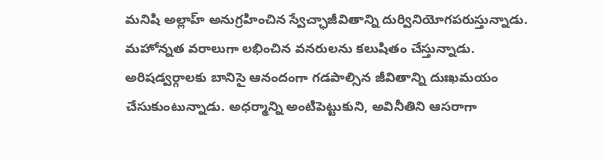మనిషి అల్లాహ్ అనుగ్రహించిన స్వేచ్ఛాజీవితాన్ని దుర్వినియోగపరుస్తున్నాడు. మహోన్నత వరాలుగా లభించిన వనరులను కలుషితం చేస్తున్నాడు. అరిషడ్వర్గాలకు బానిసై ఆనందంగా గడపాల్సిన జీవితాన్ని దుఃఖమయం చేసుకుంటున్నాడు. అధర్మాన్ని అంటిపెట్టుకుని, అవినీతిని ఆసరాగా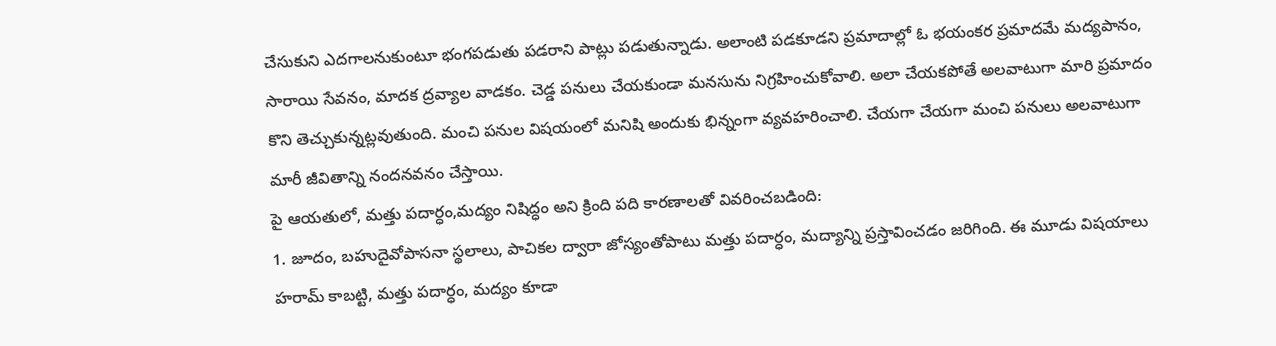చేసుకుని ఎదగాలనుకుంటూ భంగపడుతు పడరాని పాట్లు పడుతున్నాడు. అలాంటి పడకూడని ప్రమాదాల్లో ఓ భయంకర ప్రమాదమే మద్యపానం, సారాయి సేవనం, మాదక ద్రవ్యాల వాడకం. చెడ్డ పనులు చేయకుండా మనసును నిగ్రహించుకోవాలి. అలా చేయకపోతే అలవాటుగా మారి ప్రమాదం కొని తెచ్చుకున్నట్లవుతుంది. మంచి పనుల విషయంలో మనిషి అందుకు భిన్నంగా వ్యవహరించాలి. చేయగా చేయగా మంచి పనులు అలవాటుగా మారీ జీవితాన్ని నందనవనం చేస్తాయి.
పై ఆయతులో, మత్తు పదార్ధం,మద్యం నిషిద్ధం అని క్రింది పది కారణాలతో వివరించబడింది:
1. జూదం, బహుదైవోపాసనా స్థలాలు, పాచికల ద్వారా జోస్యంతోపాటు మత్తు పదార్ధం, మద్యాన్ని ప్రస్తావించడం జరిగింది. ఈ మూడు విషయాలు హరామ్ కాబట్టి, మత్తు పదార్ధం, మద్యం కూడా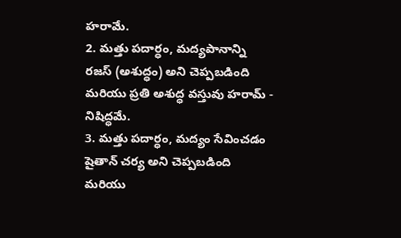హరామే.
2. మత్తు పదార్ధం, మద్యపానాన్ని రజస్ (అశుద్ధం) అని చెప్పబడింది మరియు ప్రతి అశుద్ధ వస్తువు హరామ్ - నిషిద్ధమే.
3. మత్తు పదార్ధం, మద్యం సేవించడం షైతాన్ చర్య అని చెప్పబడింది మరియు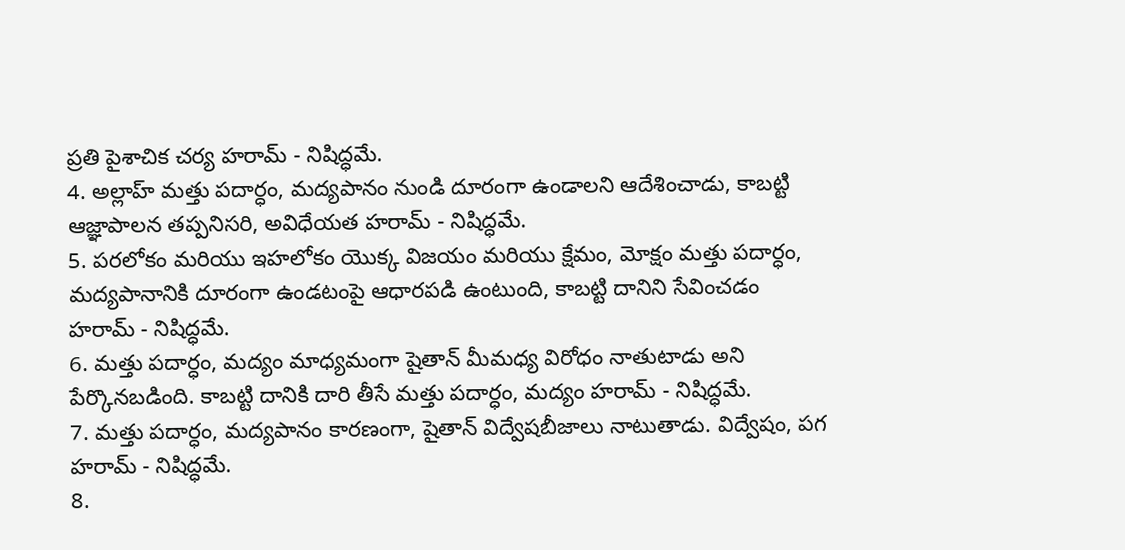ప్రతి పైశాచిక చర్య హరామ్ - నిషిద్ధమే.
4. అల్లాహ్ మత్తు పదార్ధం, మద్యపానం నుండి దూరంగా ఉండాలని ఆదేశించాడు, కాబట్టి ఆజ్ఞాపాలన తప్పనిసరి, అవిధేయత హరామ్ - నిషిద్ధమే.
5. పరలోకం మరియు ఇహలోకం యొక్క విజయం మరియు క్షేమం, మోక్షం మత్తు పదార్ధం, మద్యపానానికి దూరంగా ఉండటంపై ఆధారపడి ఉంటుంది, కాబట్టి దానిని సేవించడం హరామ్ - నిషిద్ధమే.
6. మత్తు పదార్ధం, మద్యం మాధ్యమంగా షైతాన్ మీమధ్య విరోధం నాతుటాడు అని పేర్కొనబడింది. కాబట్టి దానికి దారి తీసే మత్తు పదార్ధం, మద్యం హరామ్ - నిషిద్ధమే.
7. మత్తు పదార్ధం, మద్యపానం కారణంగా, షైతాన్ విద్వేషబీజాలు నాటుతాడు. విద్వేషం, పగ హరామ్ - నిషిద్ధమే.
8.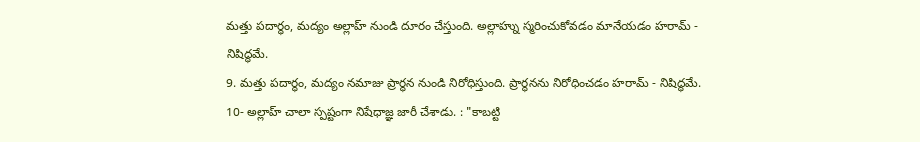మత్తు పదార్ధం, మద్యం అల్లాహ్ నుండి దూరం చేస్తుంది. అల్లాహ్ను స్మరించుకోవడం మానేయడం హరామ్ - నిషిద్ధమే.
9. మత్తు పదార్ధం, మద్యం నమాజు ప్రార్థన నుండి నిరోధిస్తుంది. ప్రార్థనను నిరోధించడం హరామ్ - నిషిద్ధమే.
10- అల్లాహ్ చాలా స్పష్టంగా నిషేధాజ్ఞ జారీ చేశాడు. : "కాబట్టి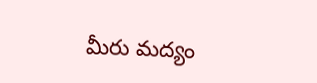మీరు మద్యం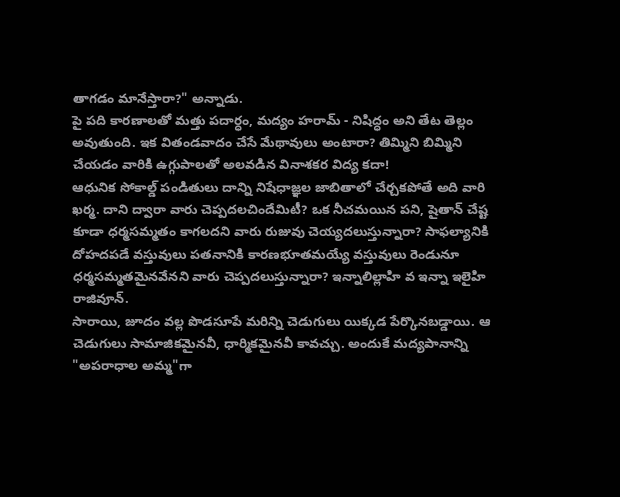తాగడం మానేస్తారా?" అన్నాడు.
పై పది కారణాలతో మత్తు పదార్ధం, మద్యం హరామ్ - నిషిద్ధం అని తేట తెల్లం అవుతుంది. ఇక వితండవాదం చేసే మేథావులు అంటారా? తిమ్మిని బిమ్మిని చేయడం వారికి ఉగ్గుపాలతో అలవడిన వినాశకర విద్య కదా!
ఆధునిక సోకాల్డ్ పండితులు దాన్ని నిషేధాజ్ఞల జాబితాలో చేర్చకపోతే అది వారి ఖర్మ. దాని ద్వారా వారు చెప్పదలచిందేమిటీ? ఒక నీచమయిన పని, షైతాన్ చేష్ట కూడా ధర్మసమ్మతం కాగలదని వారు రుజువు చెయ్యదలుస్తున్నారా? సాఫల్యానికి దోహదపడే వస్తువులు పతనానికి కారణభూతమయ్యే వస్తువులు రెండునూ ధర్మసమ్మతమైనవేనని వారు చెప్పదలుస్తున్నారా? ఇన్నాలిల్లాహి వ ఇన్నా ఇలైహి రాజివూన్.
సారాయి, జూదం వల్ల పొడసూపే మరిన్ని చెడుగులు యిక్కడ పేర్కొనబడ్డాయి. ఆ చెడుగులు సామాజికమైనవీ, ధార్మికమైనవీ కావచ్చు. అందుకే మద్యపానాన్ని "అపరాధాల అమ్మ"గా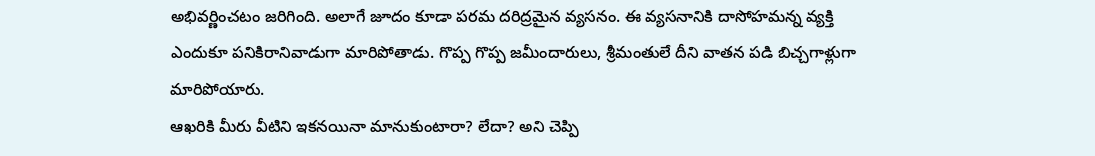అభివర్ణించటం జరిగింది. అలాగే జూదం కూడా పరమ దరిద్రమైన వ్యసనం. ఈ వ్యసనానికి దాసోహమన్న వ్యక్తి ఎందుకూ పనికిరానివాడుగా మారిపోతాడు. గొప్ప గొప్ప జమీందారులు, శ్రీమంతులే దీని వాతన పడి బిచ్చగాళ్లుగా మారిపోయారు.
ఆఖరికి మీరు వీటిని ఇకనయినా మానుకుంటారా? లేదా? అని చెప్పి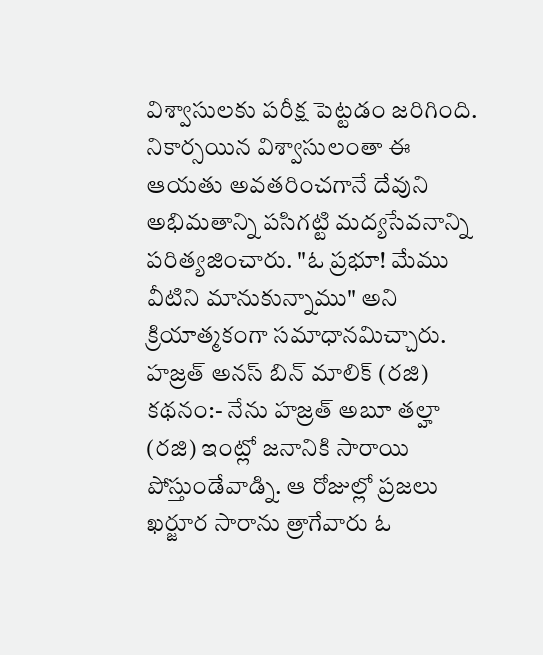విశ్వాసులకు పరీక్ష పెట్టడం జరిగింది. నికార్సయిన విశ్వాసులంతా ఈ ఆయతు అవతరించగానే దేవుని అభిమతాన్ని పసిగట్టి మద్యసేవనాన్ని పరిత్యజించారు. "ఓ ప్రభూ! మేము వీటిని మానుకున్నాము" అని క్రియాత్మకంగా సమాధానమిచ్చారు.
హజ్రత్ అనస్ బిన్ మాలిక్ (రజి) కథనం:- నేను హజ్రత్ అబూ తల్హా (రజి) ఇంట్లో జనానికి సారాయి పోస్తుండేవాడ్ని. ఆ రోజుల్లో ప్రజలు ఖర్జూర సారాను త్రాగేవారు ఓ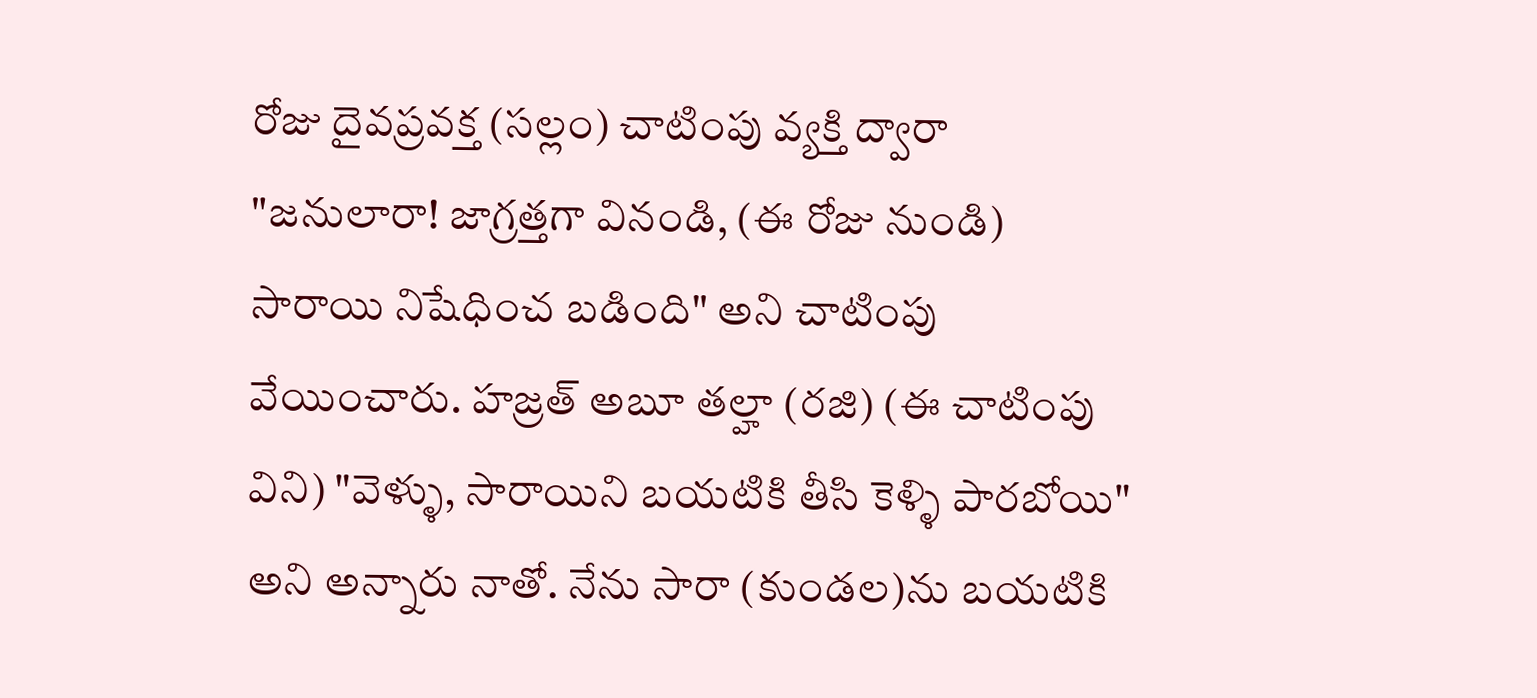రోజు దైవప్రవక్త (సల్లం) చాటింపు వ్యక్తి ద్వారా "జనులారా! జాగ్రత్తగా వినండి, (ఈ రోజు నుండి) సారాయి నిషేధించ బడింది" అని చాటింపు వేయించారు. హజ్రత్ అబూ తల్హా (రజి) (ఈ చాటింపు విని) "వెళ్ళు, సారాయిని బయటికి తీసి కెళ్ళి పారబోయి" అని అన్నారు నాతో. నేను సారా (కుండల)ను బయటికి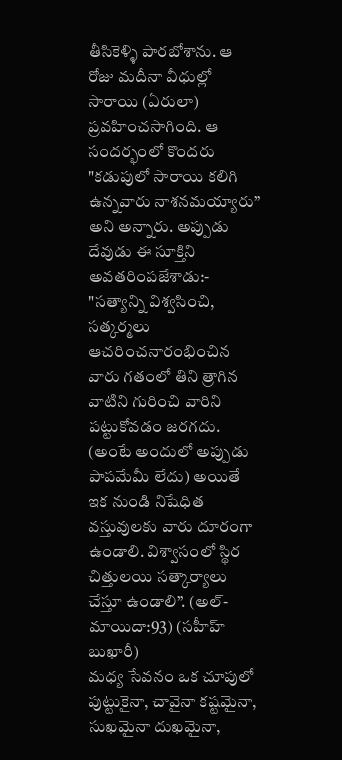తీసికెళ్ళి పారబోశాను. ఆ రోజు మదీనా వీధుల్లో సారాయి (ఏరులా) ప్రవహించసాగింది. ఆ సందర్భంలో కొందరు "కడుపులో సారాయి కలిగి ఉన్నవారు నాశనమయ్యారు” అని అన్నారు. అప్పుడు దేవుడు ఈ సూక్తిని అవతరింపజేశాడు:- "సత్యాన్ని విశ్వసించి, సత్కర్మలు ఆచరించనారంభించిన వారు గతంలో తిని త్రాగిన వాటిని గురించి వారిని పట్టుకోవడం జరగదు. (అంటే అందులో అప్పుడు పాపమేమీ లేదు) అయితే ఇక నుండి నిషేధిత వస్తువులకు వారు దూరంగా ఉండాలి. విశ్వాసంలో స్థిర చిత్తులయి సత్కార్యాలు చేస్తూ ఉండాలి”. (అల్-మాయిదా:93) (సహీహ్ బుఖారీ)
మధ్య సేవనం ఒక చూపులో
పుట్టుకైనా, చావైనా కష్టమైనా, సుఖమైనా దుఖమైనా,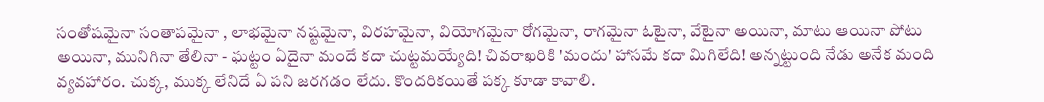సంతోషమైనా సంతాపమైనా , లాభమైనా నష్టమైనా, విరహమైనా, వియోగమైనా రోగమైనా, రాగమైనా ఓటైనా, వేటైనా అయినా, మాటు ఆయినా పోటు అయినా, మునిగినా తేలినా - ఘట్టం ఏదైనా మందే కదా చుట్టమయ్యేది! చివరాఖరికి 'మందు' హాసమే కదా మిగిలేది! అన్నట్టుంది నేడు అనేక మంది వ్యవహారం. చుక్క, ముక్క లేనిదే ఏ పని జరగడం లేదు. కొందరికయితే పక్క కూడా కావాలి.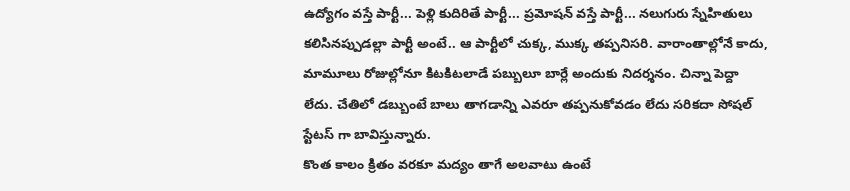ఉద్యోగం వస్తే పార్టీ... పెళ్లి కుదిరితే పార్టీ... ప్రమోషన్ వస్తే పార్టీ... నలుగురు స్నేహితులు కలిసినప్పుడల్లా పార్టీ అంటే.. ఆ పార్టీలో చుక్క, ముక్క తప్పనిసరి. వారాంతాల్లోనే కాదు, మామూలు రోజుల్లోనూ కిటకిటలాడే పబ్బులూ బార్లే అందుకు నిదర్శనం. చిన్నా పెద్దా లేదు. చేతిలో డబ్బుంటే బాలు తాగడాన్ని ఎవరూ తప్పనుకోవడం లేదు సరికదా సోషల్ స్టేటస్ గా బావిస్తున్నారు.
కొంత కాలం క్రితం వరకూ మద్యం తాగే అలవాటు ఉంటే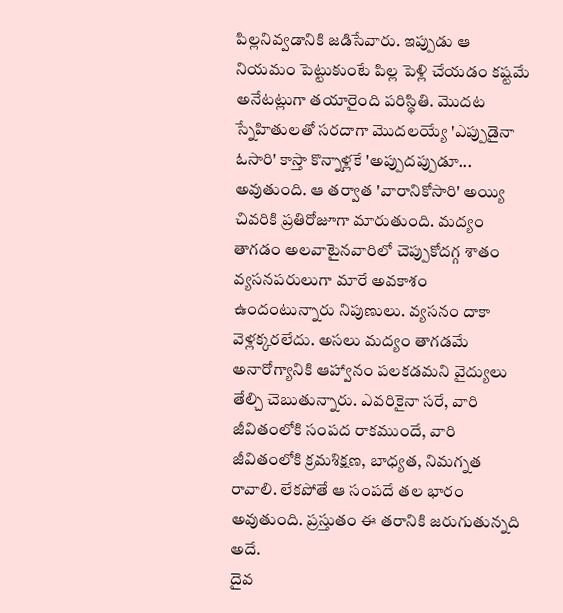పిల్లనివ్వడానికి జడిసేవారు. ఇప్పుడు ఆ నియమం పెట్టుకుంటే పిల్ల పెళ్లి చేయడం కష్టమే అనేటట్లుగా తయారైంది పరిస్థితి. మొదట స్నేహితులతో సరదాగా మొదలయ్యే 'ఎప్పుడైనా ఓసారి' కాస్తా కొన్నాళ్లకే 'అప్పుదప్పుడూ... అవుతుంది. ఆ తర్వాత 'వారానికోసారి' అయ్యి చివరికి ప్రతిరోజూగా మారుతుంది. మద్యం తాగడం అలవాటైనవారిలో చెప్పుకోదగ్గ శాతం వ్యసనపరులుగా మారే అవకాశం ఉందంటున్నారు నిపుణులు. వ్యసనం దాకా వెళ్లక్కరలేదు. అసలు మద్యం తాగడమే అనారోగ్యానికి ఆహ్వానం పలకడమని వైద్యులు తేల్చి చెబుతున్నారు. ఎవరికైనా సరే, వారి జీవితంలోకి సంపద రాకముందే, వారి జీవితంలోకి క్రమశిక్షణ, బాధ్యత, నిమగ్నత రావాలి. లేకపోతే ఆ సంపదే తల భారం అవుతుంది. ప్రస్తుతం ఈ తరానికి జరుగుతున్నది అదే.
దైవ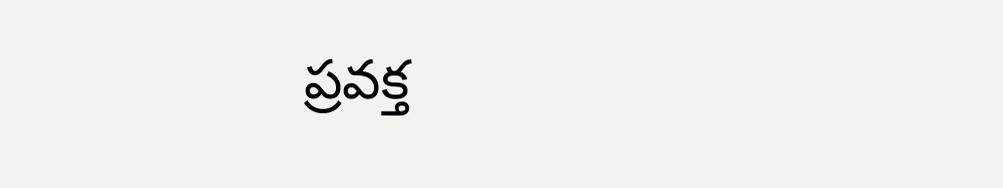ప్రవక్త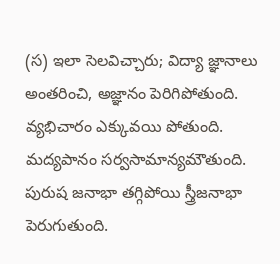(స) ఇలా సెలవిచ్చారు; విద్యా జ్ఞానాలు అంతరించి, అజ్ఞానం పెరిగిపోతుంది. వ్యభిచారం ఎక్కువయి పోతుంది. మద్యపానం సర్వసామాన్యమౌతుంది. పురుష జనాభా తగ్గిపోయి స్త్రీజనాభా పెరుగుతుంది.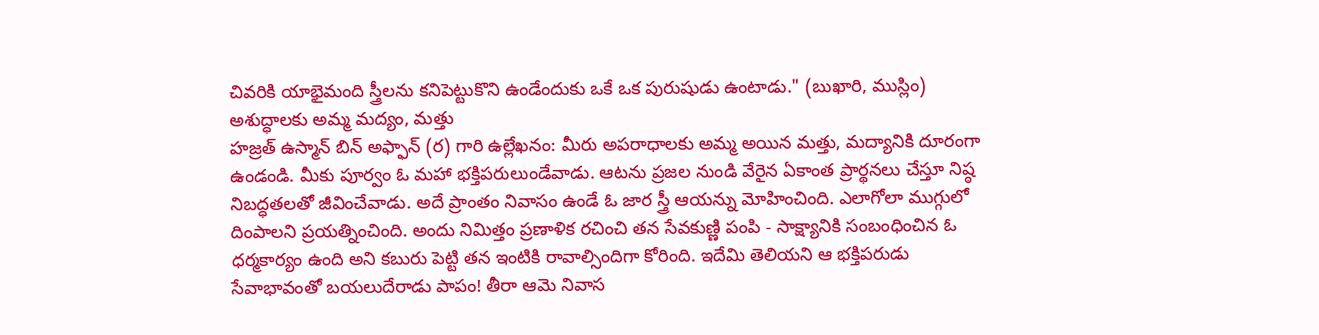చివరికి యాభైమంది స్త్రీలను కనిపెట్టుకొని ఉండేందుకు ఒకే ఒక పురుషుడు ఉంటాడు." (బుఖారి, ముస్లిం)
అశుద్ధాలకు అమ్మ మద్యం, మత్తు
హజ్రత్ ఉస్మాన్ బిన్ అఫ్ఫాన్ (ర) గారి ఉల్లేఖనం: మీరు అపరాధాలకు అమ్మ అయిన మత్తు, మద్యానికి దూరంగా ఉండండి. మీకు పూర్వం ఓ మహా భక్తిపరులుండేవాడు. ఆటను ప్రజల నుండి వేరైన ఏకాంత ప్రార్థనలు చేస్తూ నిష్ఠ నిబద్ధతలతో జీవించేవాడు. అదే ప్రాంతం నివాసం ఉండే ఓ జార స్త్రీ ఆయన్ను మోహించింది. ఎలాగోలా ముగ్గులో దింపాలని ప్రయత్నించింది. అందు నిమిత్తం ప్రణాళిక రచించి తన సేవకుణ్ణి పంపి - సాక్ష్యానికి సంబంధించిన ఓ ధర్మకార్యం ఉంది అని కబురు పెట్టి తన ఇంటికి రావాల్సిందిగా కోరింది. ఇదేమి తెలియని ఆ భక్తిపరుడు సేవాభావంతో బయలుదేరాడు పాపం! తీరా ఆమె నివాస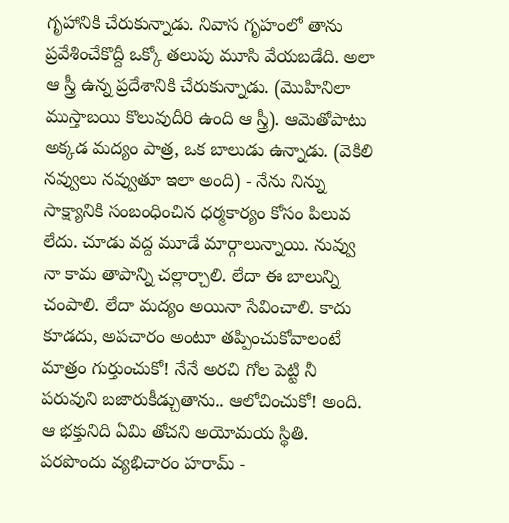గృహానికి చేరుకున్నాడు. నివాస గృహంలో తాను ప్రవేశించేకొద్దీ ఒక్కో తలుపు మూసి వేయబడేది. అలా ఆ స్త్రీ ఉన్న ప్రదేశానికి చేరుకున్నాడు. (మొహినిలా ముస్తాబయి కొలువుదీరి ఉంది ఆ స్త్రీ). ఆమెతోపాటు అక్కడ మద్యం పాత్ర, ఒక బాలుడు ఉన్నాడు. (వెకిలి నవ్వులు నవ్వుతూ ఇలా అంది) - నేను నిన్ను సాక్ష్యానికి సంబంధించిన ధర్మకార్యం కోసం పిలువ లేదు. చూడు వద్ద మూడే మార్గాలున్నాయి. నువ్వు నా కామ తాపాన్ని చల్లార్చాలి. లేదా ఈ బాలున్ని చంపాలి. లేదా మద్యం అయినా సేవించాలి. కాదు కూడదు, అపచారం అంటూ తప్పించుకోవాలంటే మాత్రం గుర్తుంచుకో! నేనే అరచి గోల పెట్టి నీ పరువుని బజారుకీడ్చుతాను.. ఆలోచించుకో! అంది. ఆ భక్తునిది ఏమి తోచని అయోమయ స్థితి. పరపొందు వ్యభిచారం హరామ్ -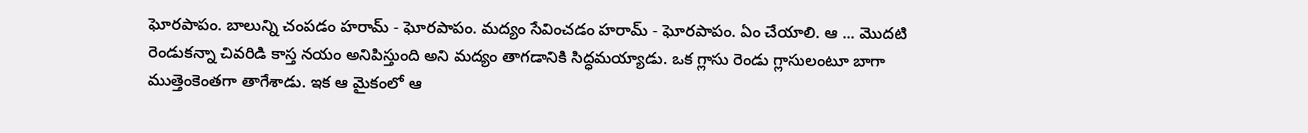ఘోరపాపం. బాలున్ని చంపడం హరామ్ - ఘోరపాపం. మద్యం సేవించడం హరామ్ - ఘోరపాపం. ఏం చేయాలి. ఆ ... మొదటి రెండుకన్నా చివరిడి కాస్త నయం అనిపిస్తుంది అని మద్యం తాగడానికి సిద్ధమయ్యాడు. ఒక గ్లాసు రెండు గ్లాసులంటూ బాగా ముత్తెంకెంతగా తాగేశాడు. ఇక ఆ మైకంలో ఆ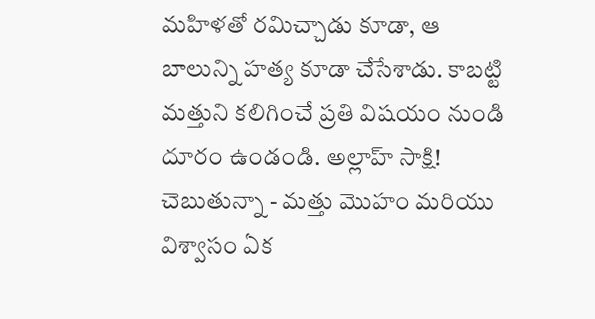మహిళతో రమిచ్చాడు కూడా, ఆ బాలున్ని హత్య కూడా చేసేశాడు. కాబట్టి మత్తుని కలిగించే ప్రతి విషయం నుండి దూరం ఉండండి. అల్లాహ్ సాక్షి! చెబుతున్నా - మత్తు మొహం మరియు విశ్వాసం ఏక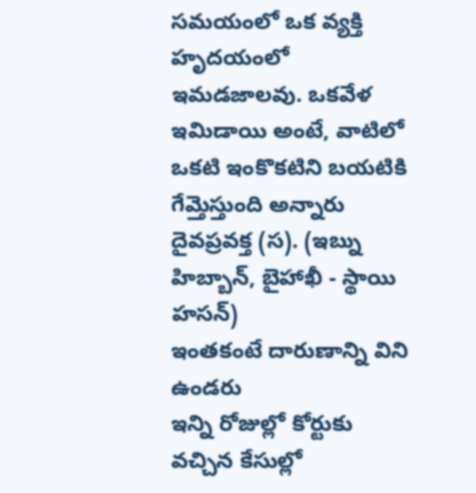సమయంలో ఒక వ్యక్తి హృదయంలో ఇమడజాలవు. ఒకవేళ ఇమిడాయి అంటే, వాటిలో ఒకటి ఇంకొకటిని బయటికి గేమ్తెస్తుంది అన్నారు దైవప్రవక్త (స). (ఇబ్ను హిబ్బాన్, బైహాఖీ - స్థాయి హసన్)
ఇంతకంటే దారుణాన్ని విని ఉండరు
ఇన్ని రోజుల్లో కోర్టుకు వచ్చిన కేసుల్లో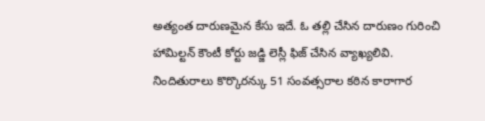అత్యంత దారుణమైన కేసు ఇదే. ఓ తల్లి చేసిన దారుణం గురించి హామిల్టన్ కౌంటీ కోర్టు జడ్జి లెస్లీ ఫిజ్ చేసిన వ్యాఖ్యలివి. నిందితురాలు కొర్కొరన్కు 51 సంవత్సరాల కఠిన కారాగార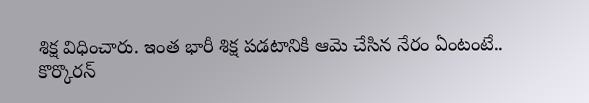శిక్ష విధించారు. ఇంత భారీ శిక్ష పడటానికి ఆమె చేసిన నేరం ఏంటంటే..
కొర్కొరన్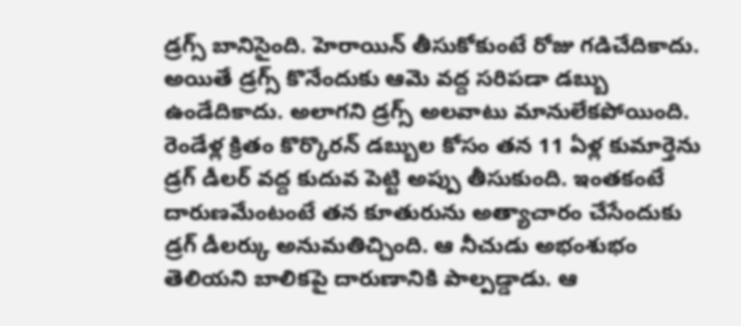డ్రగ్స్ బానిసైంది. హెరాయిన్ తీసుకోకుంటే రోజు గడిచేదికాదు. అయితే డ్రగ్స్ కొనేందుకు ఆమె వద్ద సరిపడా డబ్బు ఉండేదికాదు. అలాగని డ్రగ్స్ అలవాటు మానులేకపోయింది. రెండేళ్ల క్రితం కొర్కొరన్ డబ్బుల కోసం తన 11 ఏళ్ల కుమార్తెను డ్రగ్ డీలర్ వద్ద కుదువ పెట్టి అప్పు తీసుకుంది. ఇంతకంటే దారుణమేంటంటే తన కూతురును అత్యాచారం చేసేందుకు డ్రగ్ డీలర్కు అనుమతిచ్చింది. ఆ నీచుడు అభంశుభం తెలియని బాలికపై దారుణానికి పాల్పడ్డాడు. ఆ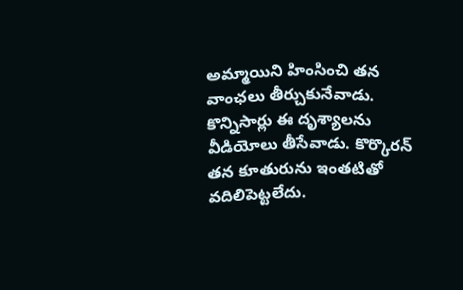అమ్మాయిని హింసించి తన వాంఛలు తీర్చుకునేవాడు. కొన్నిసార్లు ఈ దృశ్యాలను వీడియోలు తీసేవాడు. కొర్కొరన్ తన కూతురును ఇంతటితో వదిలిపెట్టలేదు.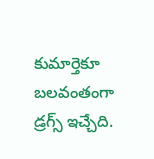కుమార్తెకూ బలవంతంగా డ్రగ్స్ ఇచ్చేది.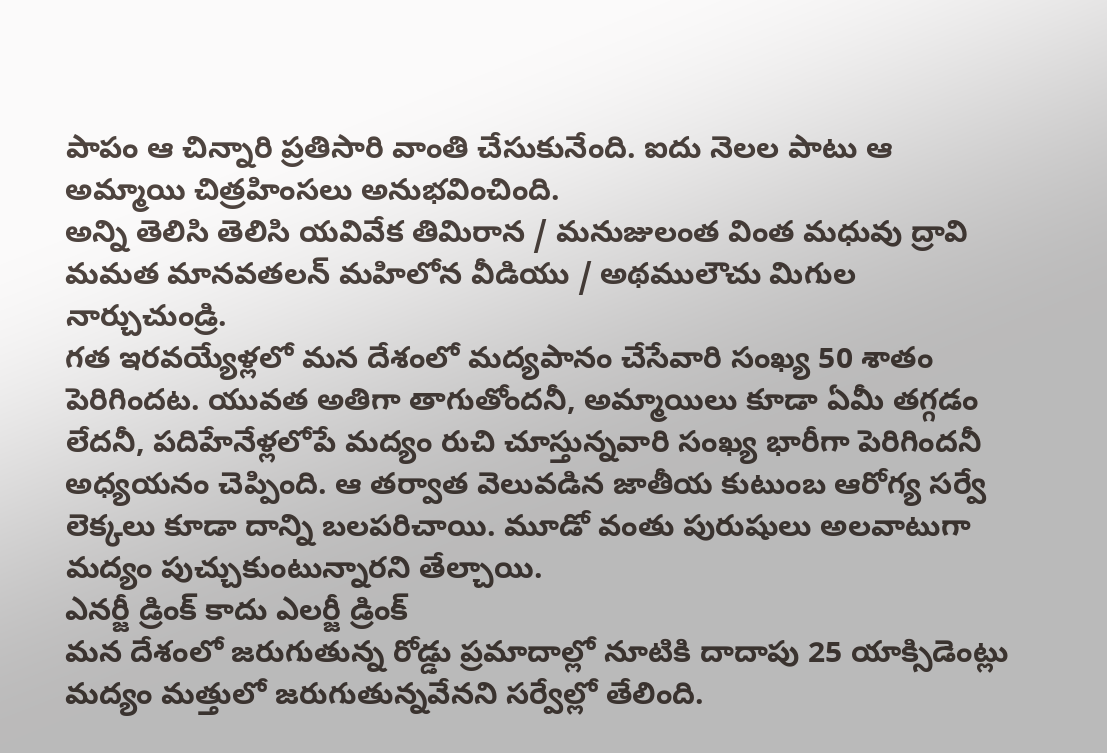పాపం ఆ చిన్నారి ప్రతిసారి వాంతి చేసుకునేంది. ఐదు నెలల పాటు ఆ అమ్మాయి చిత్రహింసలు అనుభవించింది.
అన్ని తెలిసి తెలిసి యవివేక తిమిరాన / మనుజులంత వింత మధువు ద్రావి
మమత మానవతలన్ మహిలోన వీడియు / అథములౌచు మిగుల నార్చుచుండ్రి.
గత ఇరవయ్యేళ్లలో మన దేశంలో మద్యపానం చేసేవారి సంఖ్య 50 శాతం పెరిగిందట. యువత అతిగా తాగుతోందనీ, అమ్మాయిలు కూడా ఏమీ తగ్గడం లేదనీ, పదిహేనేళ్లలోపే మద్యం రుచి చూస్తున్నవారి సంఖ్య భారీగా పెరిగిందనీ అధ్యయనం చెప్పింది. ఆ తర్వాత వెలువడిన జాతీయ కుటుంబ ఆరోగ్య సర్వే లెక్కలు కూడా దాన్ని బలపరిచాయి. మూడో వంతు పురుషులు అలవాటుగా మద్యం పుచ్చుకుంటున్నారని తేల్చాయి.
ఎనర్జీ డ్రింక్ కాదు ఎలర్జీ డ్రింక్
మన దేశంలో జరుగుతున్న రోడ్డు ప్రమాదాల్లో నూటికి దాదాపు 25 యాక్సిడెంట్లు మద్యం మత్తులో జరుగుతున్నవేనని సర్వేల్లో తేలింది.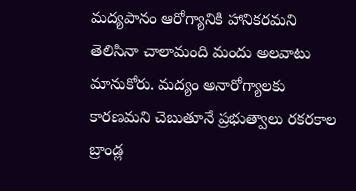మద్యపానం ఆరోగ్యానికి హానికరమని తెలిసినా చాలామంది మందు అలవాటు మానుకోరు. మద్యం అనారోగ్యాలకు కారణమని చెబుతూనే ప్రభుత్వాలు రకరకాల బ్రాండ్ల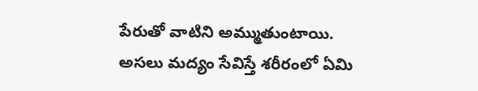పేరుతో వాటిని అమ్ముతుంటాయి. అసలు మద్యం సేవిస్తే శరీరంలో ఏమి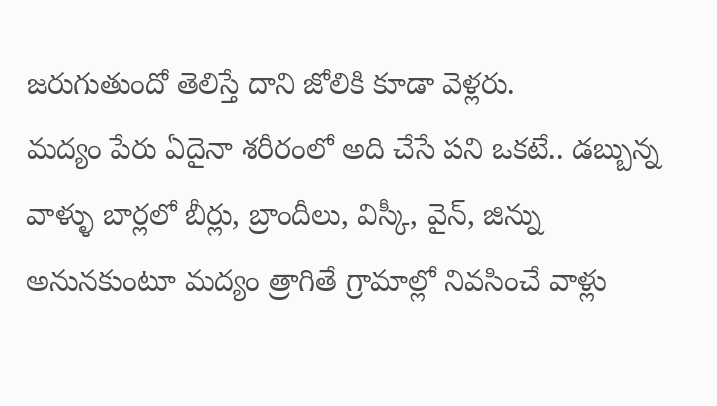జరుగుతుందో తెలిస్తే దాని జోలికి కూడా వెళ్లరు.
మద్యం పేరు ఏదైనా శరీరంలో అది చేసే పని ఒకటే.. డబ్బున్న వాళ్ళు బార్లలో బీర్లు, బ్రాందీలు, విస్కీ, వైన్, జిన్ను అనునకుంటూ మద్యం త్రాగితే గ్రామాల్లో నివసించే వాళ్లు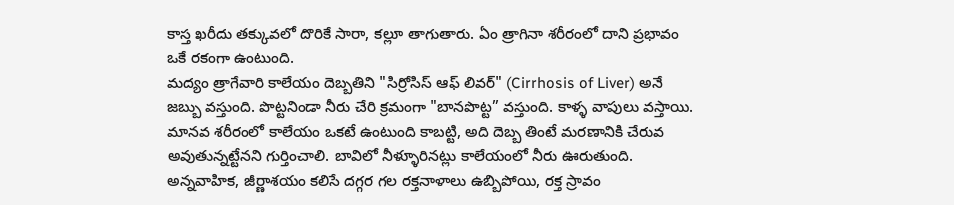కాస్త ఖరీదు తక్కువలో దొరికే సారా, కల్లూ తాగుతారు. ఏం త్రాగినా శరీరంలో దాని ప్రభావం ఒకే రకంగా ఉంటుంది.
మద్యం త్రాగేవారి కాలేయం దెబ్బతిని "సిర్రోసిస్ ఆఫ్ లివర్" (Cirrhosis of Liver) అనే జబ్బు వస్తుంది. పొట్టనిండా నీరు చేరి క్రమంగా "బానపొట్ట” వస్తుంది. కాళ్ళ వాపులు వస్తాయి. మానవ శరీరంలో కాలేయం ఒకటే ఉంటుంది కాబట్టి, అది దెబ్బ తింటే మరణానికి చేరువ అవుతున్నట్టేనని గుర్తించాలి. బావిలో నీళ్ళూరినట్లు కాలేయంలో నీరు ఊరుతుంది. అన్నవాహిక, జీర్ణాశయం కలిసే దగ్గర గల రక్తనాళాలు ఉబ్బిపోయి, రక్త స్రావం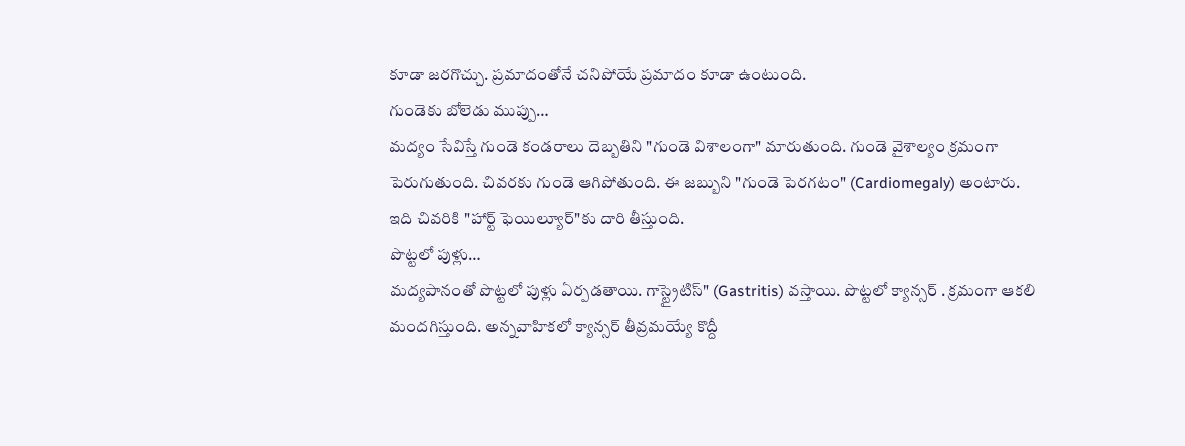కూడా జరగొచ్చు. ప్రమాదంతోనే చనిపోయే ప్రమాదం కూడా ఉంటుంది.
గుండెకు బోలెడు ముప్పు…
మద్యం సేవిస్తే గుండె కండరాలు దెబ్బతిని "గుండె విశాలంగా" మారుతుంది. గుండె వైశాల్యం క్రమంగా పెరుగుతుంది. చివరకు గుండె ఆగిపోతుంది. ఈ జబ్బుని "గుండె పెరగటం" (Cardiomegaly) అంటారు. ఇది చివరికి "హార్ట్ ఫెయిల్యూర్"కు దారి తీస్తుంది.
పొట్టలో పుళ్లు…
మద్యపానంతో పొట్టలో పుళ్లు ఏర్పడతాయి. గాస్ట్రైటిస్" (Gastritis) వస్తాయి. పొట్టలో క్యాన్సర్ . క్రమంగా ఆకలి మందగిస్తుంది. అన్నవాహికలో క్యాన్సర్ తీవ్రమయ్యే కొద్దీ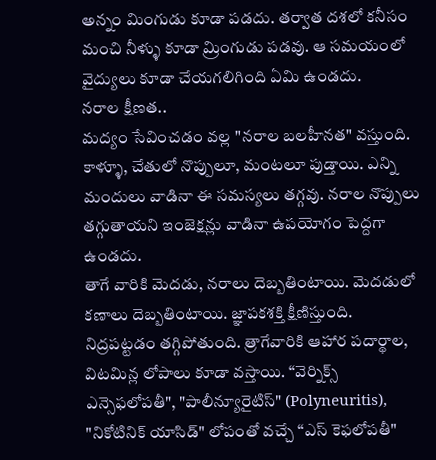అన్నం మింగుడు కూడా పడదు. తర్వాత దశలో కనీసం మంచి నీళ్ళు కూడా మ్రింగుడు పడవు. ఆ సమయంలో వైద్యులు కూడా చేయగలిగింది ఏమి ఉండదు.
నరాల క్షీణత..
మద్యం సేవించడం వల్ల "నరాల బలహీనత" వస్తుంది. కాళ్ళూ, చేతులో నొప్పులూ, మంటలూ పుడ్తాయి. ఎన్ని మందులు వాడినా ఈ సమస్యలు తగ్గవు. నరాల నొప్పులు తగ్గుతాయని ఇంజెక్షన్లు వాడినా ఉపయోగం పెద్దగా ఉండదు.
తాగే వారికి మెదడు, నరాలు దెబ్బతింటాయి. మెదడులో కణాలు దెబ్బతింటాయి. జ్ఞాపకశక్తి క్షీణిస్తుంది. నిద్రపట్టడం తగ్గిపోతుంది. త్రాగేవారికి ఆహార పదార్థాల, విటమిన్ల లోపాలు కూడా వస్తాయి. “వెర్నిక్స్ ఎన్సెఫలోపతీ", "పాలీన్యూరైటిస్" (Polyneuritis), "నికోటినిక్ యాసిడ్" లోపంతో వచ్చే “ఎస్ కెఫలోపతీ"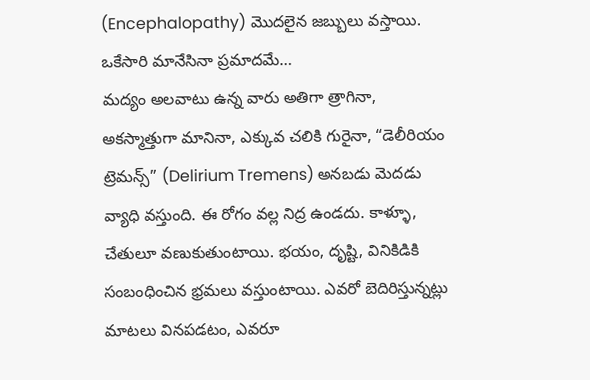(Encephalopathy) మొదలైన జబ్బులు వస్తాయి.
ఒకేసారి మానేసినా ప్రమాదమే…
మద్యం అలవాటు ఉన్న వారు అతిగా త్రాగినా, అకస్మాత్తుగా మానినా, ఎక్కువ చలికి గురైనా, “డెలీరియం ట్రెమన్స్” (Delirium Tremens) అనబడు మెదడు వ్యాధి వస్తుంది. ఈ రోగం వల్ల నిద్ర ఉండదు. కాళ్ళూ, చేతులూ వణుకుతుంటాయి. భయం, దృష్టి, వినికిడికి సంబంధించిన భ్రమలు వస్తుంటాయి. ఎవరో బెదిరిస్తున్నట్లు మాటలు వినపడటం, ఎవరూ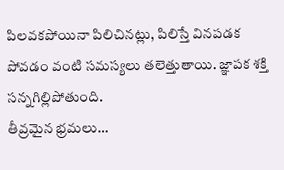పిలవకపోయినా పిలిచినట్లు, పిలిస్తే వినపడక పోవడం వంటి సమస్యలు తలెత్తుతాయి. జ్ఞాపక శక్తి సన్నగిల్లిపోతుంది.
తీవ్రమైన భ్రమలు…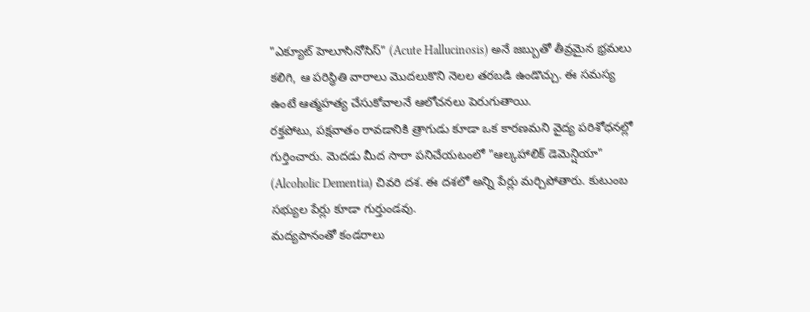"ఎక్యూట్ హెలూసినోసిస్" (Acute Hallucinosis) అనే జబ్బుతో తీవ్రమైన భ్రమలు కలిగి, ఆ పరిస్థితి వారాలు మొదలుకొని నెలల తరబడి ఉండొచ్చు. ఈ సమస్య ఉంటే ఆత్మహత్య చేసుకోవాలనే ఆలోచనలు పెరుగుతాయి.
రక్తపోటు, పక్షవాతం రావడానికి త్రాగుడు కూడా ఒక కారణమని వైద్య పరిశోధనల్లో గుర్తించారు. మెదడు మీద సారా పనిచేయటంలో "ఆల్కహాలిక్ డెమెన్షియా" (Alcoholic Dementia) చివరి దశ. ఈ దశలో అన్ని పేర్లు మర్చిపోతారు. కుటుంబ సభ్యుల పేర్లు కూడా గుర్తుండవు.
మద్యపానంతో కండరాలు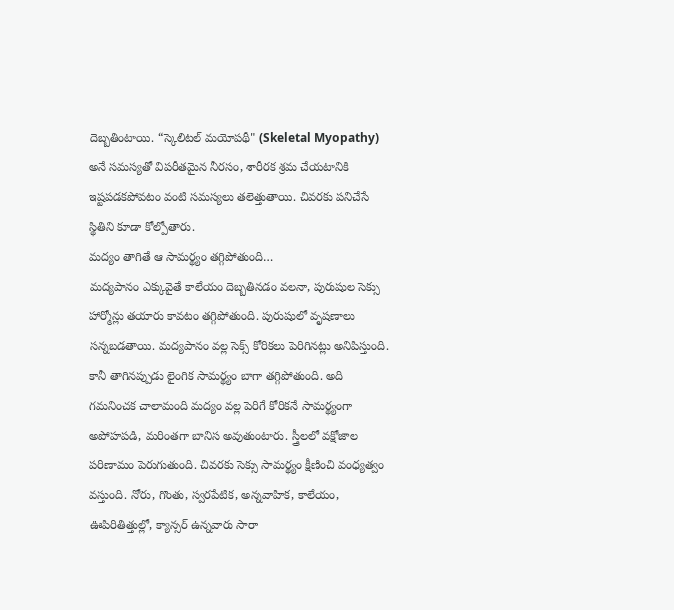దెబ్బతింటాయి. “స్కెలిటల్ మయోపథీ" (Skeletal Myopathy) అనే సమస్యతో విపరీతమైన నీరసం, శారీరక శ్రమ చేయటానికి ఇష్టపడకపోవటం వంటి సమస్యలు తలెత్తుతాయి. చివరకు పనిచేసే స్థితిని కూడా కోల్పోతారు.
మద్యం తాగితే ఆ సామర్థ్యం తగ్గిపోతుంది…
మద్యపానం ఎక్కువైతే కాలేయం దెబ్బతినడం వలనా, పురుషుల సెక్సు హార్మోన్లు తయారు కావటం తగ్గిపోతుంది. పురుషులో వృషణాలు సన్నబడతాయి. మద్యపానం వల్ల సెక్స్ కోరికలు పెరిగినట్లు అనిపిస్తుంది. కానీ తాగినప్పుడు లైంగిక సామర్థ్యం బాగా తగ్గిపోతుంది. అది గమనించక చాలామంది మద్యం వల్ల పెరిగే కోరికనే సామర్థ్యంగా అపోహపడి, మరింతగా బానిస అవుతుంటారు. స్త్రీలలో వక్షోజాల పరిణామం పెరుగుతుంది. చివరకు సెక్సు సామర్థ్యం క్షీణించి వంధ్యత్వం వస్తుంది. నోరు, గొంతు, స్వరపేటిక, అన్నవాహిక, కాలేయం, ఊపిరితిత్తుల్లో, క్యాన్సర్ ఉన్నవారు సారా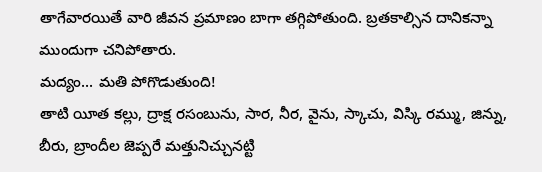తాగేవారయితే వారి జీవన ప్రమాణం బాగా తగ్గిపోతుంది. బ్రతకాల్సిన దానికన్నా ముందుగా చనిపోతారు.
మద్యం... మతి పోగొడుతుంది!
తాటి యీత కల్లు, ద్రాక్ష రసంబును, సార, నీర, వైను, స్కాచు, విస్కి రమ్ము, జిన్ను, బీరు, బ్రాందీల జెప్పరే మత్తునిచ్చునట్టి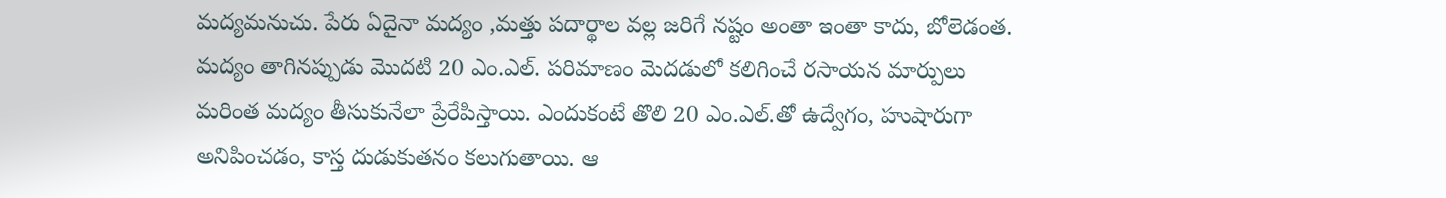మద్యమనుచు. పేరు ఏదైనా మద్యం ,మత్తు పదార్థాల వల్ల జరిగే నష్టం అంతా ఇంతా కాదు, బోలెడంత.
మద్యం తాగినప్పుడు మొదటి 20 ఎం.ఎల్. పరిమాణం మెదడులో కలిగించే రసాయన మార్పులు మరింత మద్యం తీసుకునేలా ప్రేరేపిస్తాయి. ఎందుకంటే తొలి 20 ఎం.ఎల్.తో ఉద్వేగం, హుషారుగా అనిపించడం, కాస్త దుడుకుతనం కలుగుతాయి. ఆ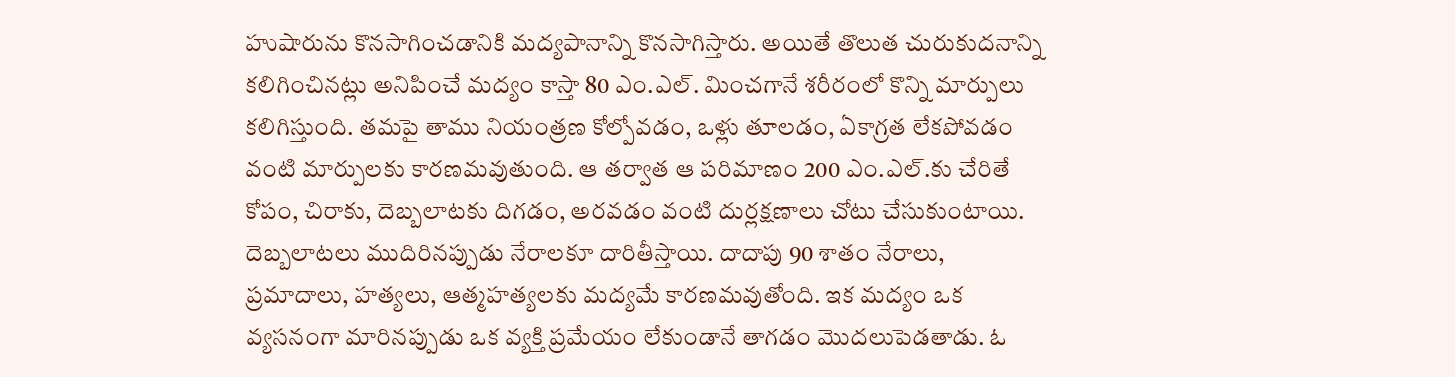హుషారును కొనసాగించడానికి మద్యపానాన్ని కొనసాగిస్తారు. అయితే తొలుత చురుకుదనాన్ని కలిగించినట్లు అనిపించే మద్యం కాస్తా 80 ఎం.ఎల్. మించగానే శరీరంలో కొన్ని మార్పులు కలిగిస్తుంది. తమపై తాము నియంత్రణ కోల్పోవడం, ఒళ్లు తూలడం, ఏకాగ్రత లేకపోవడం వంటి మార్పులకు కారణమవుతుంది. ఆ తర్వాత ఆ పరిమాణం 200 ఎం.ఎల్.కు చేరితే కోపం, చిరాకు, దెబ్బలాటకు దిగడం, అరవడం వంటి దుర్లక్షణాలు చోటు చేసుకుంటాయి. దెబ్బలాటలు ముదిరినప్పుడు నేరాలకూ దారితీస్తాయి. దాదాపు 90 శాతం నేరాలు, ప్రమాదాలు, హత్యలు, ఆత్మహత్యలకు మద్యమే కారణమవుతోంది. ఇక మద్యం ఒక వ్యసనంగా మారినప్పుడు ఒక వ్యక్తి ప్రమేయం లేకుండానే తాగడం మొదలుపెడతాడు. ఓ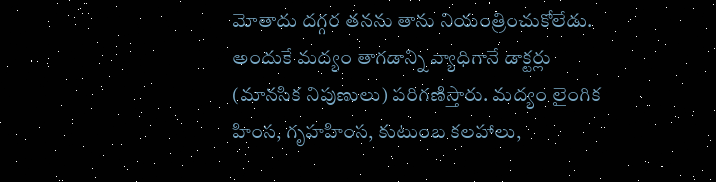మోతాదు దగ్గర తనను తాను నియంత్రించుకోలేడు. అందుకే మద్యం తాగడాన్ని వ్యాధిగానే డాక్టర్లు (మానసిక నిపుణులు) పరిగణిస్తారు. మద్యం లైంగిక హింస, గృహహింస, కుటుంబ కలహాలు,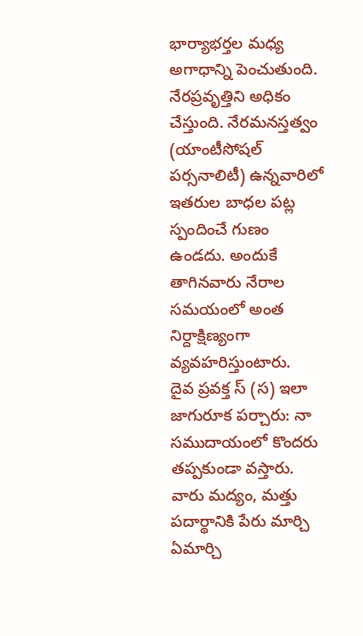భార్యాభర్తల మధ్య అగాధాన్ని పెంచుతుంది. నేరప్రవృత్తిని అధికం చేస్తుంది. నేరమనస్తత్వం (యాంటీసోషల్ పర్సనాలిటీ) ఉన్నవారిలో ఇతరుల బాధల పట్ల స్పందించే గుణం ఉండదు. అందుకే తాగినవారు నేరాల సమయంలో అంత నిర్దాక్షిణ్యంగా వ్యవహరిస్తుంటారు.
దైవ ప్రవక్త స్ (స) ఇలా జాగురూక పర్చారు: నా సముదాయంలో కొందరు తప్పకుండా వస్తారు. వారు మద్యం, మత్తు పదార్థానికి పేరు మార్చి ఏమార్చి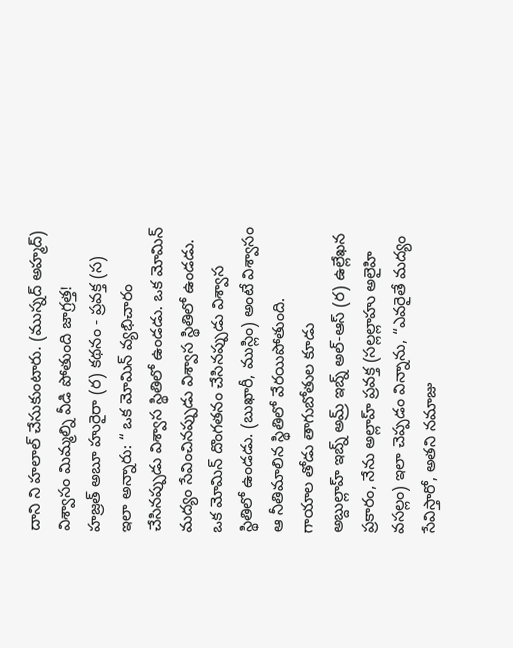దాని ని హలాల్ చేసుకుంటారు. (ముస్నద్ అహ్మద్)
విశ్వాసం మిమ్మల్ని వీడి పోతుంది జాగ్రత్త!
హజ్రత్ అబూ హురైరా (ర) కథనం - ప్రవక్త (స) ఇలా అన్నారు: “ ఒక మోమిన్ వ్యభిచారం చేసినప్పుడు విశ్వాస స్థితిలో ఉండడు. ఒక మోమిన్ మద్యం సేవించినప్పుడు విశ్వాస స్థితిలో ఉండడు. ఒక మోమిన్ దొంగతనం చేసినప్పుడు విశ్వాస స్థితిలో ఉండడు. (బుఖారీ, ముస్లిం) అంటే విశ్వాసం ఆ నీతిమాలిన స్థితిలో వేరయిపోతుంది.
గాయాల తోడు తాగుబోతుల కూడు
అబ్దుల్లాహ్ ఇబ్న్ అమ్ర్ ఇబ్న్ అల్-ఆస్ (ర) ఉల్లేఖన ప్రకారం, నేను అల్లాహ్ ప్రవక్త (సల్లల్లాహు అలైహి వసల్లం) ఇలా చెప్పడం విన్నాను, “ఎవరైతే మద్యం సేవిస్తారో, అతని నమాజు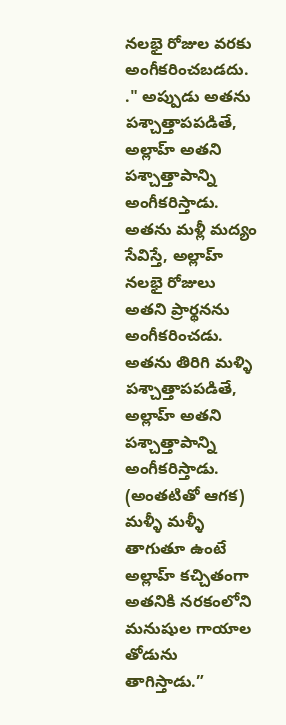నలభై రోజుల వరకు అంగీకరించబడదు. ." అప్పుడు అతను పశ్చాత్తాపపడితే, అల్లాహ్ అతని పశ్చాత్తాపాన్ని అంగీకరిస్తాడు. అతను మళ్లీ మద్యం సేవిస్తే, అల్లాహ్ నలభై రోజులు అతని ప్రార్థనను అంగీకరించడు. అతను తిరిగి మళ్ళి పశ్చాత్తాపపడితే, అల్లాహ్ అతని పశ్చాత్తాపాన్ని అంగీకరిస్తాడు. (అంతటితో ఆగక) మళ్ళీ మళ్ళీ తాగుతూ ఉంటే అల్లాహ్ కచ్చితంగా అతనికి నరకంలోని మనుషుల గాయాల తోడును తాగిస్తాడు.”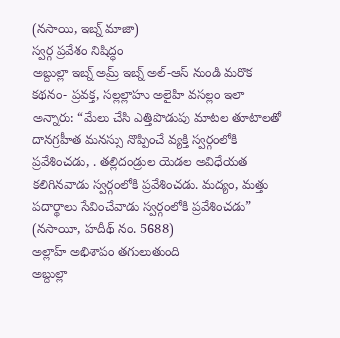(నసాయి, ఇబ్న్ మాజా)
స్వర్గ ప్రవేశం నిషిద్ధం
అబ్దుల్లా ఇబ్న్ అమ్ర్ ఇబ్న్ అల్-ఆస్ నుండి మరొక కథనం- ప్రవక్త, సల్లల్లాహు అలైహి వసల్లం ఇలా అన్నారు: “మేలు చేసి ఎత్తిపొడుపు మాటల తూటాలతో దానగ్రహీత మనస్సు నొప్పించే వ్యక్తి స్వర్గంలోకి ప్రవేశించడు, . తల్లిదండ్రుల యెడల అవిధేయత కలిగినవాడు స్వర్గంలోకి ప్రవేశించడు. మద్యం, మత్తు పదార్థాలు సేవించేవాడు స్వర్గంలోకి ప్రవేశించడు” (నసాయీ, హదీథ్ నం. 5688)
అల్లాహ్ అభిశాపం తగులుతుంది
అబ్దుల్లా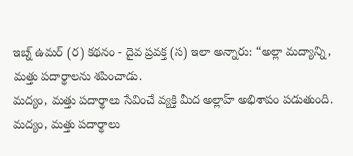ఇబ్న్ ఉమర్ (ర) కథనం - దైవ ప్రవక్త (స) ఇలా అన్నారు: “అల్లా మద్యాన్ని, మత్తు పదార్థాలను శపించాడు.
మద్యం, మత్తు పదార్థాలు సేవించే వ్యక్తి మీద అల్లాహ్ అభిశాపం పడుతుంది.
మద్యం, మత్తు పదార్థాలు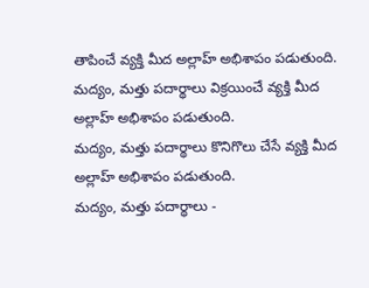తాపించే వ్యక్తి మీద అల్లాహ్ అభిశాపం పడుతుంది.
మద్యం, మత్తు పదార్థాలు విక్రయించే వ్యక్తి మీద అల్లాహ్ అభిశాపం పడుతుంది.
మద్యం, మత్తు పదార్థాలు కొనిగొలు చేసే వ్యక్తి మీద అల్లాహ్ అభిశాపం పడుతుంది.
మద్యం, మత్తు పదార్థాలు -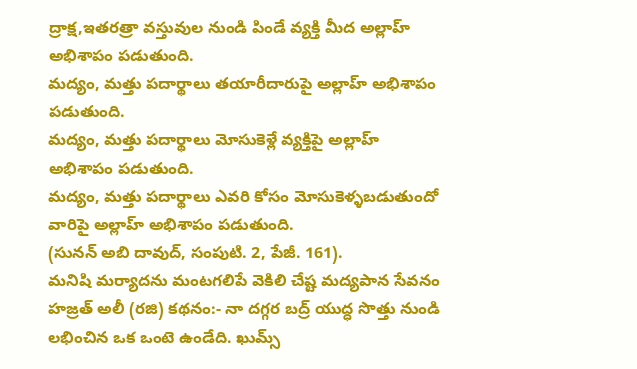ద్రాక్ష,ఇతరత్రా వస్తువుల నుండి పిండే వ్యక్తి మీద అల్లాహ్ అభిశాపం పడుతుంది.
మద్యం, మత్తు పదార్థాలు తయారీదారుపై అల్లాహ్ అభిశాపం పడుతుంది.
మద్యం, మత్తు పదార్థాలు మోసుకెళ్లే వ్యక్తిపై అల్లాహ్ అభిశాపం పడుతుంది.
మద్యం, మత్తు పదార్థాలు ఎవరి కోసం మోసుకెళ్ళబడుతుందో వారిపై అల్లాహ్ అభిశాపం పడుతుంది.
(సునన్ అబి దావుద్, సంపుటి. 2, పేజీ. 161).
మనిషి మర్యాదను మంటగలిపే వెకిలి చేష్ట మద్యపాన సేవనం
హజ్రత్ అలీ (రజి) కథనం:- నా దగ్గర బద్ర్ యుద్ధ సొత్తు నుండి లభించిన ఒక ఒంటె ఉండేది. ఖుమ్స్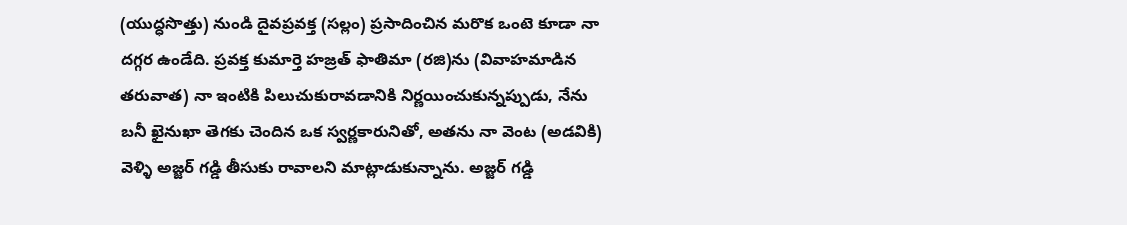(యుద్ధసొత్తు) నుండి దైవప్రవక్త (సల్లం) ప్రసాదించిన మరొక ఒంటె కూడా నా దగ్గర ఉండేది. ప్రవక్త కుమార్తె హజ్రత్ ఫాతిమా (రజి)ను (వివాహమాడిన తరువాత) నా ఇంటికి పిలుచుకురావడానికి నిర్ణయించుకున్నప్పుడు, నేను బనీ ఖైనుఖా తెగకు చెందిన ఒక స్వర్ణకారునితో, అతను నా వెంట (అడవికి) వెళ్ళి అజ్జర్ గడ్డి తీసుకు రావాలని మాట్లాడుకున్నాను. అజ్జర్ గడ్డి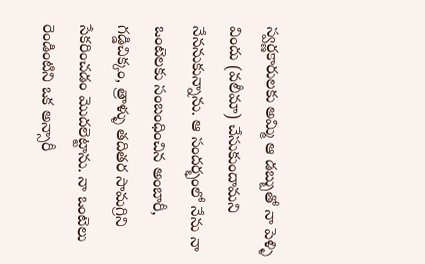స్వర్ణకారులకు అమ్మి ఆ డబ్బుతో నా పెళ్ళి విందు (వలీమా) చేసుకుందామని నేననుకున్నాను. ఆ సందర్భంలో నేను నా ఒంటెలకు సంబంధించిన అంబారీ, గడ్డిచిక్కం, త్రాళ్ళు తదితర సామగ్రిని సేకరించడం మొదలెట్టాను. నా ఒంటెలు రెండింటిని ఒక అన్సారీ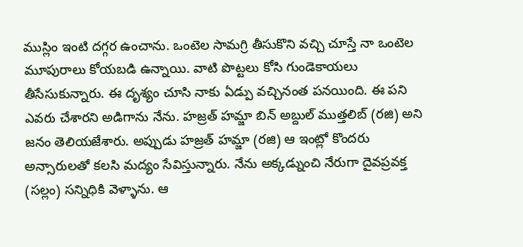ముస్లిం ఇంటి దగ్గర ఉంచాను. ఒంటెల సామగ్రి తీసుకొని వచ్చి చూస్తే నా ఒంటెల మూపురాలు కోయబడి ఉన్నాయి. వాటి పొట్టలు కోసి గుండెకాయలు తీసేసుకున్నారు. ఈ దృశ్యం చూసి నాకు ఏడ్పు వచ్చినంత పనయింది. ఈ పని ఎవరు చేశారని అడిగాను నేను. హజ్రత్ హమ్జా బిన్ అబ్దుల్ ముత్తలిబ్ (రజి) అని జనం తెలియజేశారు. అప్పుడు హజ్రత్ హమ్జా (రజి) ఆ ఇంట్లో కొందరు అన్సారులతో కలసి మద్యం సేవిస్తున్నారు. నేను అక్కడ్నుంచి నేరుగా దైవప్రవక్త (సల్లం) సన్నిధికి వెళ్ళాను. ఆ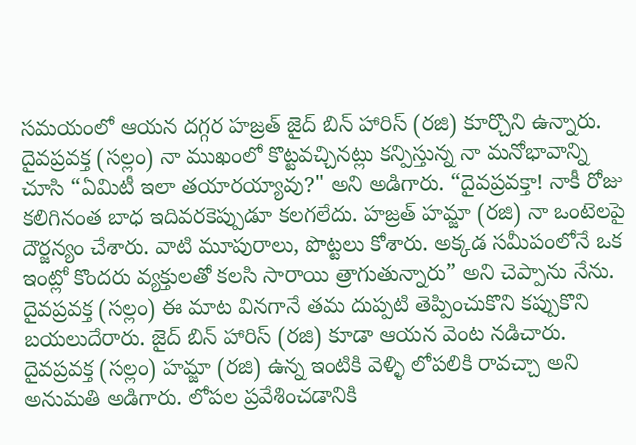సమయంలో ఆయన దగ్గర హజ్రత్ జైద్ బిన్ హారిస్ (రజి) కూర్చొని ఉన్నారు. దైవప్రవక్త (సల్లం) నా ముఖంలో కొట్టవచ్చినట్లు కన్పిస్తున్న నా మనోభావాన్ని చూసి “ఏమిటీ ఇలా తయారయ్యావు?" అని అడిగారు. “దైవప్రవక్తా! నాకీ రోజు కలిగినంత బాధ ఇదివరకెప్పుడూ కలగలేదు. హజ్రత్ హమ్జా (రజి) నా ఒంటెలపై దౌర్జన్యం చేశారు. వాటి మూపురాలు, పొట్టలు కోశారు. అక్కడ సమీపంలోనే ఒక ఇంట్లో కొందరు వ్యక్తులతో కలసి సారాయి త్రాగుతున్నారు” అని చెప్పాను నేను. దైవప్రవక్త (సల్లం) ఈ మాట వినగానే తమ దుప్పటి తెప్పించుకొని కప్పుకొని బయలుదేరారు. జైద్ బిన్ హారిస్ (రజి) కూడా ఆయన వెంట నడిచారు. దైవప్రవక్త (సల్లం) హమ్జా (రజి) ఉన్న ఇంటికి వెళ్ళి లోపలికి రావచ్చా అని అనుమతి అడిగారు. లోపల ప్రవేశించడానికి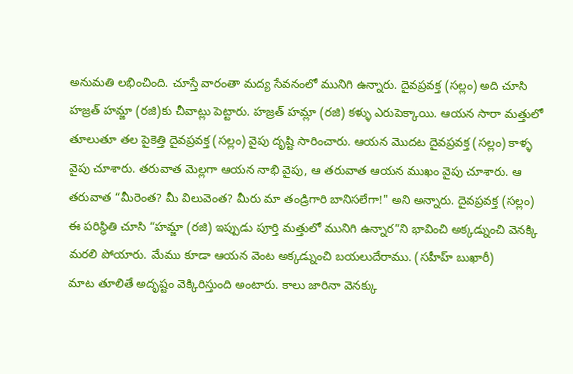అనుమతి లభించింది. చూస్తే వారంతా మద్య సేవనంలో మునిగి ఉన్నారు. దైవప్రవక్త (సల్లం) అది చూసి హజ్రత్ హమ్జా (రజి)కు చీవాట్లు పెట్టారు. హజ్రత్ హమ్లా (రజి) కళ్ళు ఎరుపెక్కాయి. ఆయన సారా మత్తులో తూలుతూ తల పైకెత్తి దైవప్రవక్త (సల్లం) వైపు దృష్టి సారించారు. ఆయన మొదట దైవప్రవక్త (సల్లం) కాళ్ళ వైపు చూశారు. తరువాత మెల్లగా ఆయన నాభి వైపు, ఆ తరువాత ఆయన ముఖం వైపు చూశారు. ఆ తరువాత “మీరెంత? మీ విలువెంత? మీరు మా తండ్రిగారి బానిసలేగా!" అని అన్నారు. దైవప్రవక్త (సల్లం) ఈ పరిస్థితి చూసి “హమ్జా (రజి) ఇప్పుడు పూర్తి మత్తులో మునిగి ఉన్నార”ని భావించి అక్కడ్నుంచి వెనక్కి మరలి పోయారు. మేము కూడా ఆయన వెంట అక్కడ్నుంచి బయలుదేరాము. (సహీహ్ బుఖారీ)
మాట తూలితే అదృష్టం వెక్కిరిస్తుంది అంటారు. కాలు జారినా వెనక్కు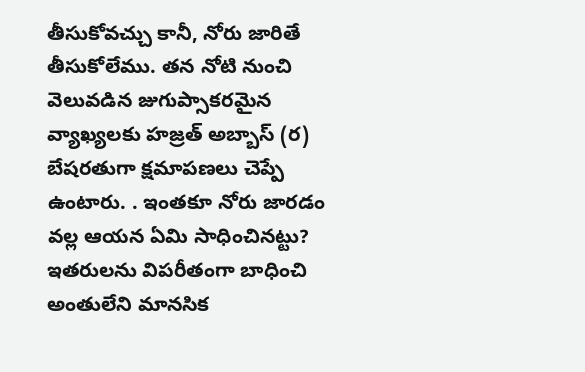తీసుకోవచ్చు కానీ, నోరు జారితే తీసుకోలేము. తన నోటి నుంచి వెలువడిన జుగుప్సాకరమైన వ్యాఖ్యలకు హజ్రత్ అబ్బాస్ (ర) బేషరతుగా క్షమాపణలు చెప్పే ఉంటారు. . ఇంతకూ నోరు జారడం వల్ల ఆయన ఏమి సాధించినట్టు? ఇతరులను విపరీతంగా బాధించి అంతులేని మానసిక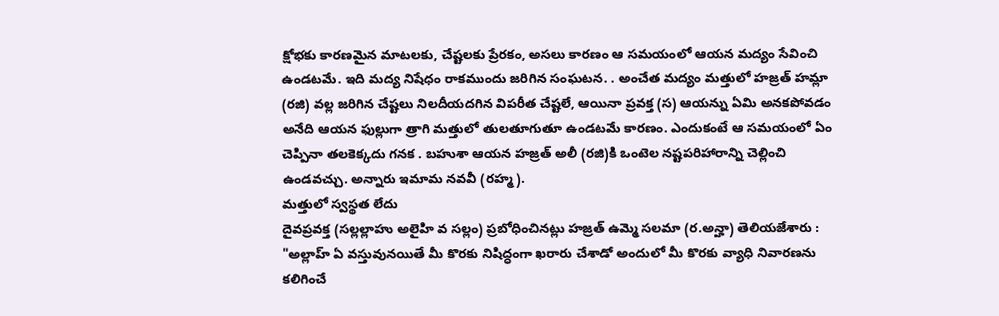క్షోభకు కారణమైన మాటలకు, చేష్టలకు ప్రేరకం, అసలు కారణం ఆ సమయంలో ఆయన మద్యం సేవించి ఉండటమే. ఇది మద్య నిషేధం రాకముందు జరిగిన సంఘటన. . అంచేత మద్యం మత్తులో హజ్రత్ హమ్లా (రజి) వల్ల జరిగిన చేష్టలు నిలదీయదగిన విపరీత చేష్టలే, ఆయినా ప్రవక్త (స) ఆయన్ను ఏమి అనకపోవడం అనేది ఆయన ఫుల్లుగా త్రాగి మత్తులో తులతూగుతూ ఉండటమే కారణం. ఎందుకంటే ఆ సమయంలో ఏం చెప్పినా తలకెక్కదు గనక . బహుశా ఆయన హజ్రత్ అలీ (రజి)కి ఒంటెల నష్టపరిహారాన్ని చెల్లించి ఉండవచ్చు. అన్నారు ఇమామ నవవీ (రహ్మ).
మత్తులో స్వస్థత లేదు
దైవప్రవక్త (సల్లల్లాహు అలైహి వ సల్లం) ప్రబోధించినట్లు హజ్రత్ ఉమ్మె సలమా (ర.అన్హా) తెలియజేశారు : "అల్లాహ్ ఏ వస్తువునయితే మీ కొరకు నిషిద్ధంగా ఖరారు చేశాడో అందులో మీ కొరకు వ్యాధి నివారణను కలిగించే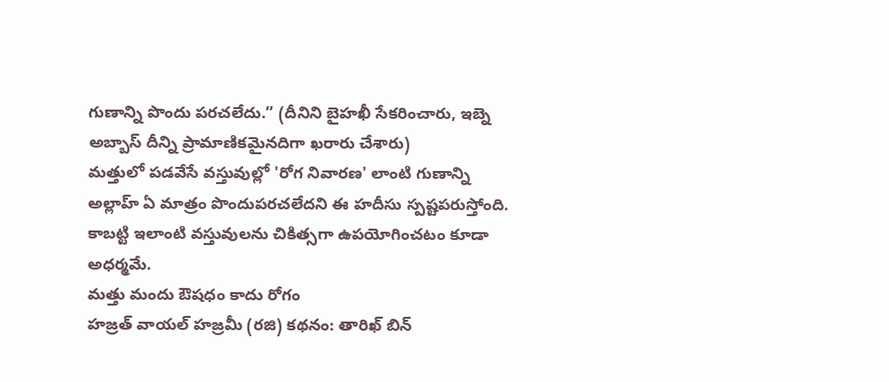గుణాన్ని పొందు పరచలేదు.” (దీనిని బైహఖీ సేకరించారు, ఇబ్నె అబ్బాస్ దీన్ని ప్రామాణికమైనదిగా ఖరారు చేశారు)
మత్తులో పడవేసే వస్తువుల్లో 'రోగ నివారణ' లాంటి గుణాన్ని అల్లాహ్ ఏ మాత్రం పొందుపరచలేదని ఈ హదీసు స్పష్టపరుస్తోంది. కాబట్టి ఇలాంటి వస్తువులను చికిత్సగా ఉపయోగించటం కూడా అధర్మమే.
మత్తు మందు ఔషధం కాదు రోగం
హజ్రత్ వాయల్ హజ్రమీ (రజి) కథనం: తారిఖ్ బిన్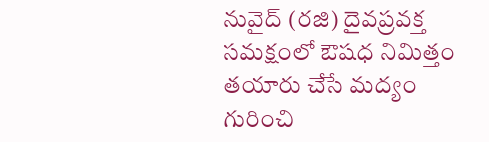నువైద్ (రజి) దైవప్రవక్త సమక్షంలో ఔషధ నిమిత్తం తయారు చేసే మద్యం గురించి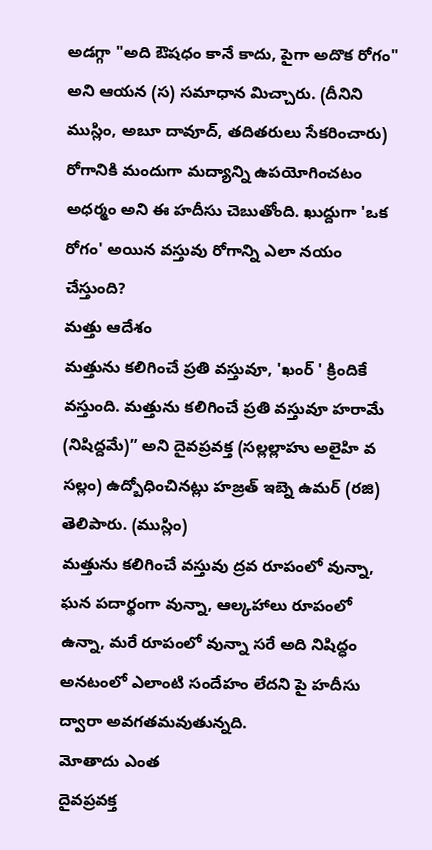అడగ్గా "అది ఔషధం కానే కాదు, పైగా అదొక రోగం" అని ఆయన (స) సమాధాన మిచ్చారు. (దీనిని ముస్లిం, అబూ దావూద్, తదితరులు సేకరించారు) రోగానికి మందుగా మద్యాన్ని ఉపయోగించటం అధర్మం అని ఈ హదీసు చెబుతోంది. ఖుద్దుగా 'ఒక రోగం' అయిన వస్తువు రోగాన్ని ఎలా నయం చేస్తుంది?
మత్తు ఆదేశం
మత్తును కలిగించే ప్రతి వస్తువూ, 'ఖంర్ ' క్రిందికే వస్తుంది. మత్తును కలిగించే ప్రతి వస్తువూ హరామే (నిషిద్దమే)” అని దైవప్రవక్త (సల్లల్లాహు అలైహి వ సల్లం) ఉద్బోధించినట్లు హజ్రత్ ఇబ్నె ఉమర్ (రజి) తెలిపారు. (ముస్లిం)
మత్తును కలిగించే వస్తువు ద్రవ రూపంలో వున్నా, ఘన పదార్థంగా వున్నా, ఆల్కహాలు రూపంలో ఉన్నా, మరే రూపంలో వున్నా సరే అది నిషిద్ధం అనటంలో ఎలాంటి సందేహం లేదని పై హదీసు ద్వారా అవగతమవుతున్నది.
మోతాదు ఎంత
దైవప్రవక్త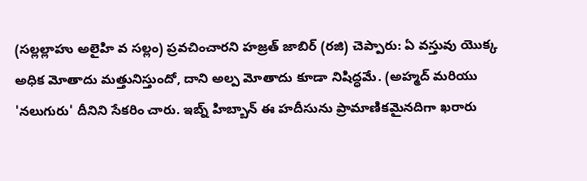(సల్లల్లాహు అలైహి వ సల్లం) ప్రవచించారని హజ్రత్ జాబిర్ (రజి) చెప్పారు: ఏ వస్తువు యొక్క అధిక మోతాదు మత్తునిస్తుందో, దాని అల్ప మోతాదు కూడా నిషిద్ధమే. (అహ్మద్ మరియు 'నలుగురు' దీనిని సేకరిం చారు. ఇబ్న్ హిబ్బాన్ ఈ హదీసును ప్రామాణికమైనదిగా ఖరారు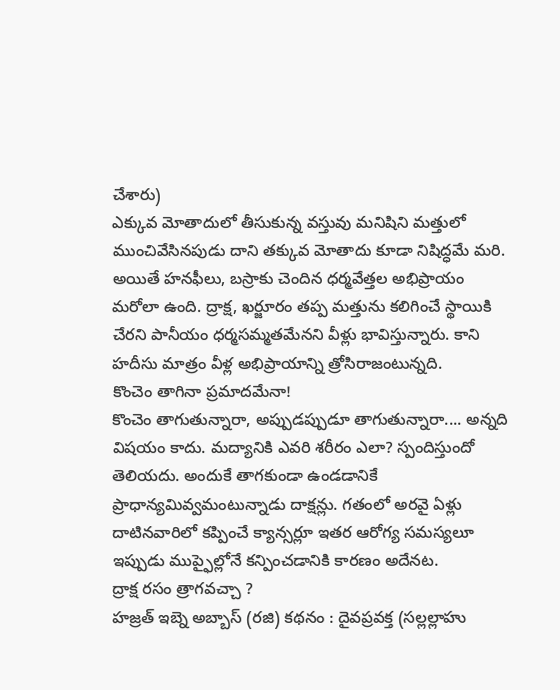చేశారు)
ఎక్కువ మోతాదులో తీసుకున్న వస్తువు మనిషిని మత్తులో ముంచివేసినపుడు దాని తక్కువ మోతాదు కూడా నిషిద్ధమే మరి. అయితే హనఫీలు, బస్రాకు చెందిన ధర్మవేత్తల అభిప్రాయం మరోలా ఉంది. ద్రాక్ష, ఖర్జూరం తప్ప మత్తును కలిగించే స్థాయికి చేరని పానీయం ధర్మసమ్మతమేనని వీళ్లు భావిస్తున్నారు. కాని హదీసు మాత్రం వీళ్ల అభిప్రాయాన్ని త్రోసిరాజంటున్నది.
కొంచెం తాగినా ప్రమాదమేనా!
కొంచెం తాగుతున్నారా, అప్పుడప్పుడూ తాగుతున్నారా.... అన్నది విషయం కాదు. మద్యానికి ఎవరి శరీరం ఎలా? స్పందిస్తుందో తెలియదు. అందుకే తాగకుండా ఉండడానికే ప్రాధాన్యమివ్వమంటున్నాడు దాక్షన్లు. గతంలో అరవై ఏళ్లు దాటినవారిలో కప్పించే క్యాన్సర్లూ ఇతర ఆరోగ్య సమస్యలూ ఇప్పుడు ముప్ఫైల్లోనే కన్పించడానికి కారణం అదేనట.
ద్రాక్ష రసం త్రాగవచ్చా ?
హజ్రత్ ఇబ్నె అబ్బాస్ (రజి) కథనం : దైవప్రవక్త (సల్లల్లాహు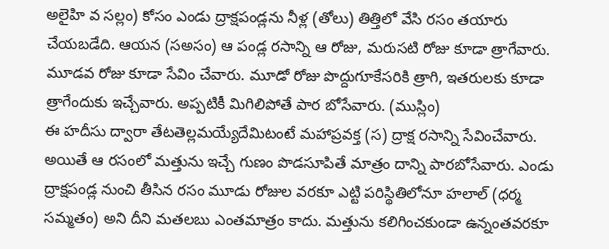అలైహి వ సల్లం) కోసం ఎండు ద్రాక్షపండ్లను నీళ్ల (తోలు) తిత్తిలో వేసి రసం తయారు చేయబడేది. ఆయన (సఅసం) ఆ పండ్ల రసాన్ని ఆ రోజు, మరుసటి రోజు కూడా త్రాగేవారు. మూడవ రోజు కూడా సేవిం చేవారు. మూడో రోజు పొద్దుగూకేసరికి త్రాగి, ఇతరులకు కూడా త్రాగేందుకు ఇచ్చేవారు. అప్పటికీ మిగిలిపోతే పార బోసేవారు. (ముస్లిం)
ఈ హదీసు ద్వారా తేటతెల్లమయ్యేదేమిటంటే మహాప్రవక్త (స) ద్రాక్ష రసాన్ని సేవించేవారు. అయితే ఆ రసంలో మత్తును ఇచ్చే గుణం పొడసూపితే మాత్రం దాన్ని పారబోసేవారు. ఎండు ద్రాక్షపండ్ల నుంచి తీసిన రసం మూడు రోజుల వరకూ ఎట్టి పరిస్థితిలోనూ హలాల్ (ధర్మ సమ్మతం) అని దీని మతలబు ఎంతమాత్రం కాదు. మత్తును కలిగించకుండా ఉన్నంతవరకూ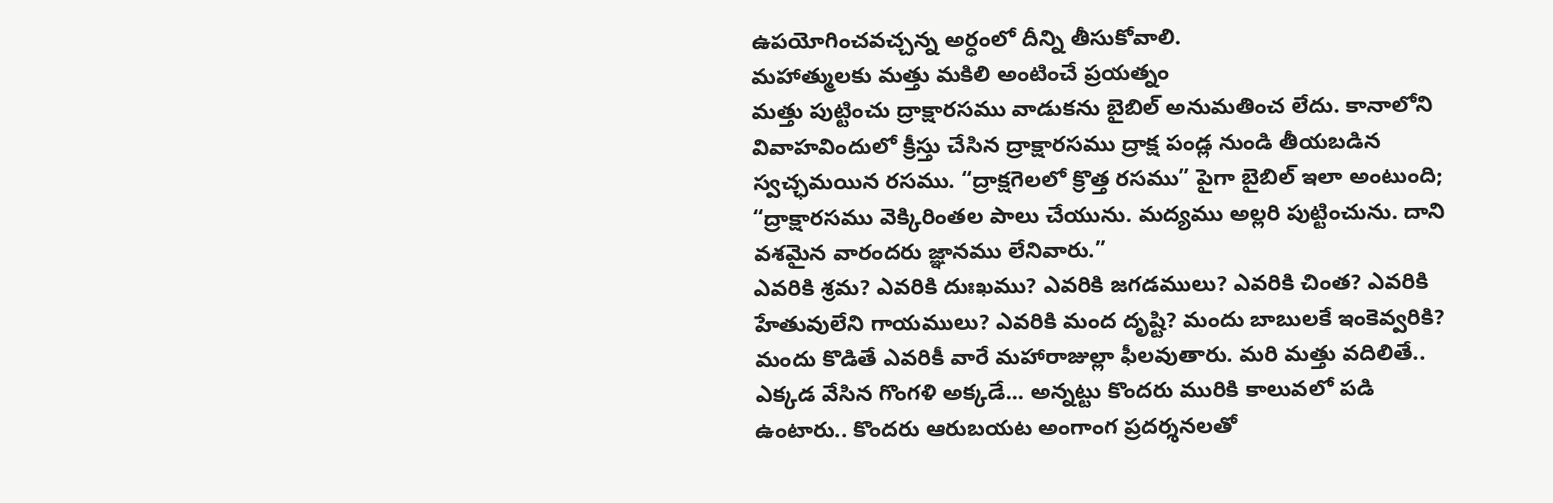ఉపయోగించవచ్చన్న అర్ధంలో దీన్ని తీసుకోవాలి.
మహాత్ములకు మత్తు మకిలి అంటించే ప్రయత్నం
మత్తు పుట్టించు ద్రాక్షారసము వాడుకను బైబిల్ అనుమతించ లేదు. కానాలోని వివాహవిందులో క్రీస్తు చేసిన ద్రాక్షారసము ద్రాక్ష పండ్ల నుండి తీయబడిన స్వచ్ఛమయిన రసము. “ద్రాక్షగెలలో క్రొత్త రసము” పైగా బైబిల్ ఇలా అంటుంది;
“ద్రాక్షారసము వెక్కిరింతల పాలు చేయును. మద్యము అల్లరి పుట్టించును. దాని వశమైన వారందరు జ్ఞానము లేనివారు.”
ఎవరికి శ్రమ? ఎవరికి దుఃఖము? ఎవరికి జగడములు? ఎవరికి చింత? ఎవరికి హేతువులేని గాయములు? ఎవరికి మంద దృష్టి? మందు బాబులకే ఇంకెవ్వరికి? మందు కొడితే ఎవరికీ వారే మహారాజుల్లా ఫీలవుతారు. మరి మత్తు వదిలితే.. ఎక్కడ వేసిన గొంగళి అక్కడే... అన్నట్టు కొందరు మురికి కాలువలో పడి ఉంటారు.. కొందరు ఆరుబయట అంగాంగ ప్రదర్శనలతో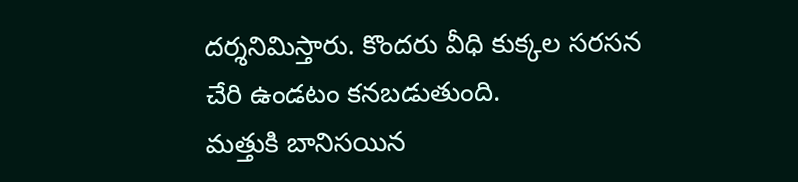దర్శనిమిస్తారు. కొందరు వీధి కుక్కల సరసన చేరి ఉండటం కనబడుతుంది.
మత్తుకి బానిసయిన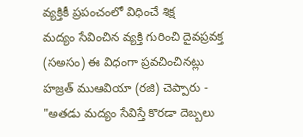వ్యక్తికీ ప్రపంచంలో విధించే శిక్ష
మద్యం సేవించిన వ్యక్తి గురించి దైవప్రవక్త (సఅసం) ఈ విధంగా ప్రవచించినట్లు హజ్రత్ ముఆవియా (రజి) చెప్పారు - "అతడు మద్యం సేవిస్తే కొరడా దెబ్బలు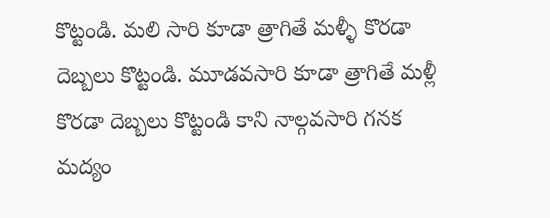కొట్టండి. మలి సారి కూడా త్రాగితే మళ్ళీ కొరడా దెబ్బలు కొట్టండి. మూడవసారి కూడా త్రాగితే మళ్లీ కొరడా దెబ్బలు కొట్టండి కాని నాల్గవసారి గనక మద్యం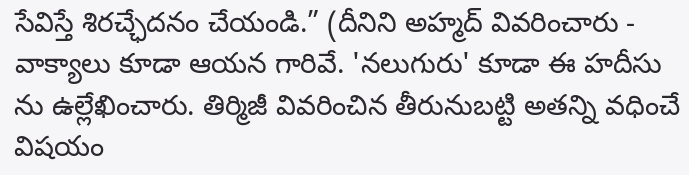సేవిస్తే శిరచ్ఛేదనం చేయండి.” (దీనిని అహ్మద్ వివరించారు - వాక్యాలు కూడా ఆయన గారివే. 'నలుగురు' కూడా ఈ హదీసు ను ఉల్లేఖించారు. తిర్మిజీ వివరించిన తీరునుబట్టి అతన్ని వధించే విషయం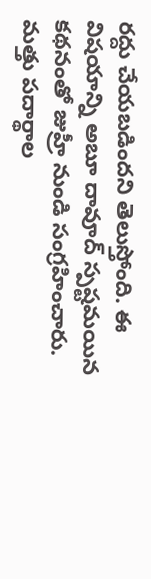రద్దు చేయబడిందని తెలుస్తోంది. ఈ విషయాన్ని అబూ దావూద్ స్పష్టమయిన కథనంతో జుహ్రీ నుండి సంగ్రహించారు.
మత్తు పదార్థాల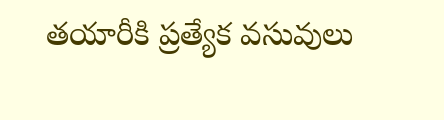తయారీకి ప్రత్యేక వసువులు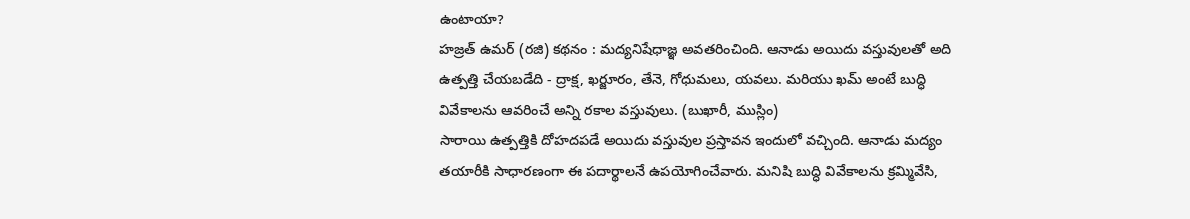ఉంటాయా?
హజ్రత్ ఉమర్ (రజి) కథనం : మద్యనిషేధాజ్ఞ అవతరించింది. ఆనాడు అయిదు వస్తువులతో అది ఉత్పత్తి చేయబడేది - ద్రాక్ష, ఖర్జూరం, తేనె, గోధుమలు, యవలు. మరియు ఖమ్ అంటే బుద్ధి వివేకాలను ఆవరించే అన్ని రకాల వస్తువులు. (బుఖారీ, ముస్లిం)
సారాయి ఉత్పత్తికి దోహదపడే అయిదు వస్తువుల ప్రస్తావన ఇందులో వచ్చింది. ఆనాడు మద్యం తయారీకి సాధారణంగా ఈ పదార్థాలనే ఉపయోగించేవారు. మనిషి బుద్ధి వివేకాలను క్రమ్మివేసి,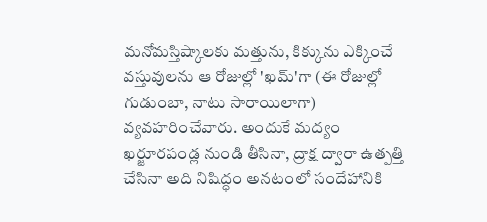మనోమస్తిష్కాలకు మత్తును, కిక్కును ఎక్కించే వస్తువులను ఆ రోజుల్లో 'ఖమ్'గా (ఈ రోజుల్లో గుడుంబా, నాటు సారాయిలాగా) వ్యవహరించేవారు. అందుకే మద్యం ఖర్జూరపండ్ల నుండి తీసినా, ద్రాక్ష ద్వారా ఉత్పత్తి చేసినా అది నిషిద్ధం అనటంలో సందేహానికి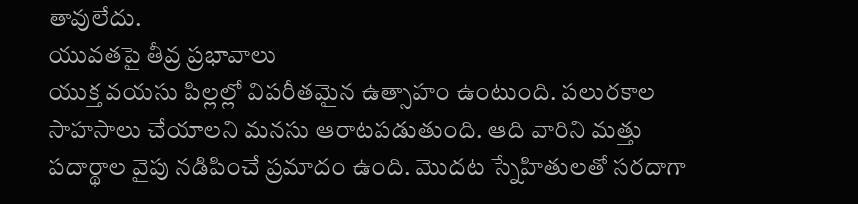తావులేదు.
యువతపై తీవ్ర ప్రభావాలు
యుక్త వయసు పిల్లల్లో విపరీతమైన ఉత్సాహం ఉంటుంది. పలురకాల సాహసాలు చేయాలని మనసు ఆరాటపడుతుంది. ఆది వారిని మత్తు పదార్థాల వైపు నడిపించే ప్రమాదం ఉంది. మొదట స్నేహితులతో సరదాగా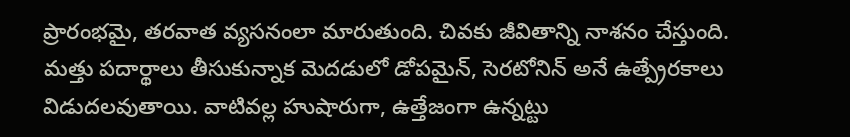ప్రారంభమై, తరవాత వ్యసనంలా మారుతుంది. చివకు జీవితాన్ని నాశనం చేస్తుంది. మత్తు పదార్థాలు తీసుకున్నాక మెదడులో డోపమైన్, సెరటోనిన్ అనే ఉత్ప్రేరకాలు విడుదలవుతాయి. వాటివల్ల హుషారుగా, ఉత్తేజంగా ఉన్నట్టు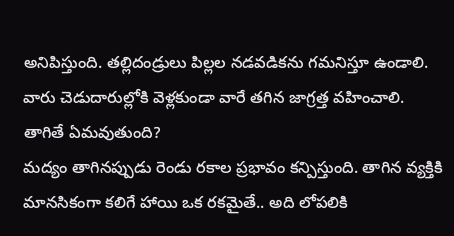అనిపిస్తుంది. తల్లిదండ్రులు పిల్లల నడవడికను గమనిస్తూ ఉండాలి. వారు చెడుదారుల్లోకి వెళ్లకుండా వారే తగిన జాగ్రత్త వహించాలి.
తాగితే ఏమవుతుంది?
మద్యం తాగినప్పుడు రెండు రకాల ప్రభావం కన్పిస్తుంది. తాగిన వ్యక్తికి మానసికంగా కలిగే హాయి ఒక రకమైతే.. అది లోపలికి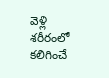వెళ్లి శరీరంలో కలిగించే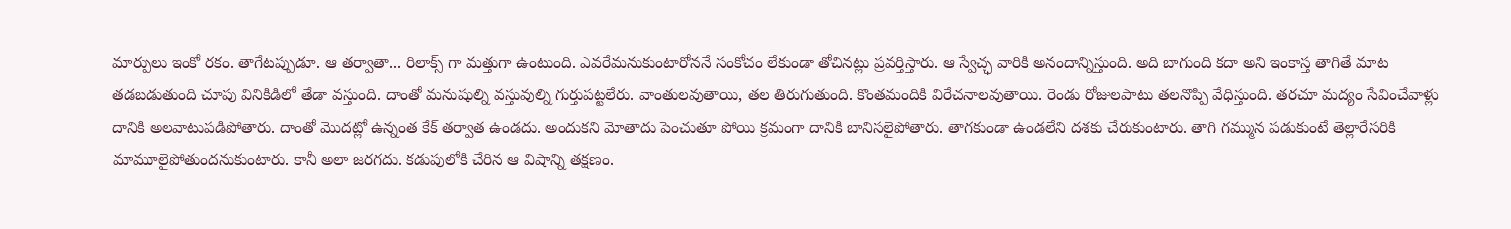మార్పులు ఇంకో రకం. తాగేటప్పుడూ. ఆ తర్వాతా... రిలాక్స్ గా మత్తుగా ఉంటుంది. ఎవరేమనుకుంటారోననే సంకోచం లేకుండా తోచినట్లు ప్రవర్తిస్తారు. ఆ స్వేచ్ఛ వారికి అనందాన్నిస్తుంది. అది బాగుంది కదా అని ఇంకాస్త తాగితే మాట తడబడుతుంది చూపు వినికిడిలో తేడా వస్తుంది. దాంతో మనుషుల్ని వస్తువుల్ని గుర్తుపట్టలేరు. వాంతులవుతాయి, తల తిరుగుతుంది. కొంతమందికి విరేచనాలవుతాయి. రెండు రోజులపాటు తలనొప్పి వేధిస్తుంది. తరచూ మద్యం సేవించేవాళ్లు దానికి అలవాటుపడిపోతారు. దాంతో మొదట్లో ఉన్నంత కేక్ తర్వాత ఉండదు. అందుకని మోతాదు పెంచుతూ పోయి క్రమంగా దానికి బానిసలైపోతారు. తాగకుండా ఉండలేని దశకు చేరుకుంటారు. తాగి గమ్మున పడుకుంటే తెల్లారేసరికి మామూలైపోతుందనుకుంటారు. కానీ అలా జరగదు. కడుపులోకి చేరిన ఆ విషాన్ని తక్షణం.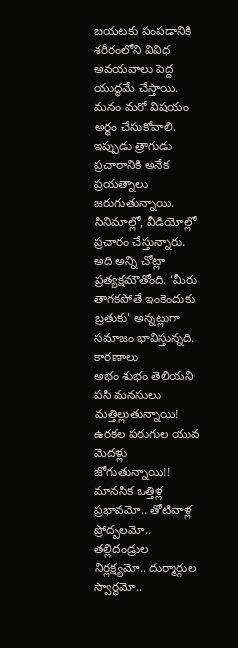బయటకు పంపడానికి శరీరంలోని వివిధ అవయవాలు పెద్ద యుద్ధమే చేస్తాయి. మనం మరో విషయం అర్థం చేసుకోవాలి. ఇప్పుడు త్రాగుడు ప్రచారానికి అనేక ప్రయత్నాలు జరుగుతున్నాయి. సినిమాల్లో, వీడియోల్లో ప్రచారం చేస్తున్నారు. అది అన్ని చోట్లా ప్రత్యక్షమౌతోంది. ‘మీరు తాగకపోతే ఇంకెందుకు బ్రతుకు’ అన్నట్లుగా సమాజం భావిస్తున్నది.
కారణాలు
అభం శుభం తెలియని పసి మనసులు మత్తిల్లుతున్నాయి! ఉరకల పరుగుల యువ మెదళ్లు జోగుతున్నాయి!! మానసిక ఒత్తిళ్ల ప్రభావమో.. తోటివాళ్ల ప్రోద్బలమో.. తల్లిదండ్రుల నిర్లక్ష్యమో.. దుర్మార్గుల స్వార్ధమో..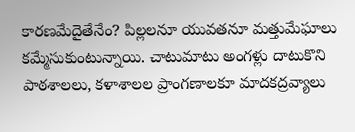కారణమేదైతేనేం? పిల్లలనూ యువతనూ మత్తుమేఘాలు కమ్మేసుకుంటున్నాయి. చాటుమాటు అంగళ్లు దాటుకొని పాఠశాలలు, కళాశాలల ప్రాంగణాలకూ మాదకద్రవ్యాలు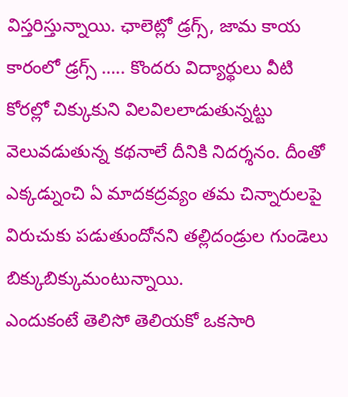విస్తరిస్తున్నాయి. ఛాలెట్లో డ్రగ్స్, జామ కాయ కారంలో డ్రగ్స్ ….. కొందరు విద్యార్థులు వీటి కోరల్లో చిక్కుకుని విలవిలలాడుతున్నట్టు వెలువడుతున్న కథనాలే దీనికి నిదర్శనం. దీంతో ఎక్కడ్నుంచి ఏ మాదకద్రవ్యం తమ చిన్నారులపై విరుచుకు పడుతుందోనని తల్లిదండ్రుల గుండెలు బిక్కుబిక్కుమంటున్నాయి.
ఎందుకంటే తెలిసో తెలియకో ఒకసారి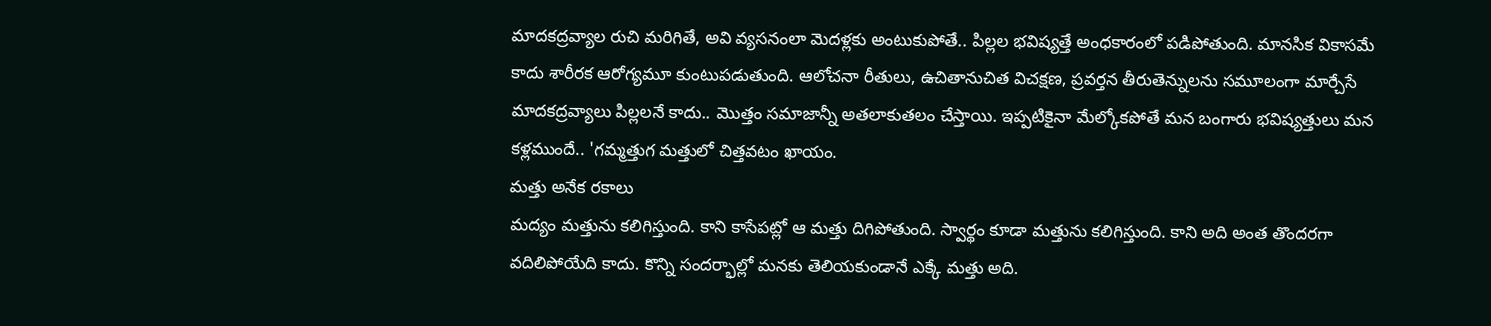మాదకద్రవ్యాల రుచి మరిగితే, అవి వ్యసనంలా మెదళ్లకు అంటుకుపోతే.. పిల్లల భవిష్యత్తే అంధకారంలో పడిపోతుంది. మానసిక వికాసమే కాదు శారీరక ఆరోగ్యమూ కుంటుపడుతుంది. ఆలోచనా రీతులు, ఉచితానుచిత విచక్షణ, ప్రవర్తన తీరుతెన్నులను సమూలంగా మార్చేసే మాదకద్రవ్యాలు పిల్లలనే కాదు.. మొత్తం సమాజాన్నీ అతలాకుతలం చేస్తాయి. ఇప్పటికైనా మేల్కోకపోతే మన బంగారు భవిష్యత్తులు మన కళ్లముందే.. 'గమ్మత్తుగ మత్తులో చిత్తవటం ఖాయం.
మత్తు అనేక రకాలు
మద్యం మత్తును కలిగిస్తుంది. కాని కాసేపట్లో ఆ మత్తు దిగిపోతుంది. స్వార్థం కూడా మత్తును కలిగిస్తుంది. కాని అది అంత తొందరగా వదిలిపోయేది కాదు. కొన్ని సందర్భాల్లో మనకు తెలియకుండానే ఎక్కే మత్తు అది.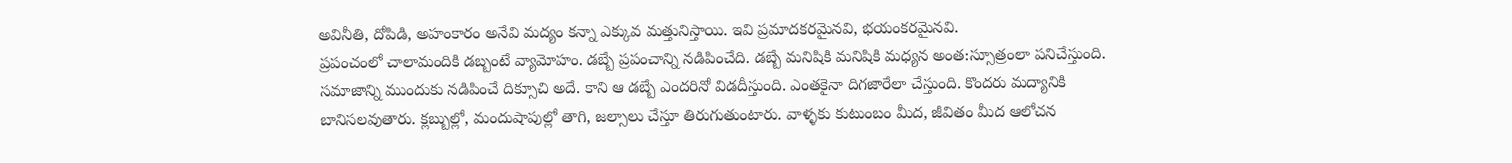అవినీతి, దోపిడి, అహంకారం అనేవి మద్యం కన్నా ఎక్కువ మత్తునిస్తాయి. ఇవి ప్రమాదకరమైనవి, భయంకరమైనవి.
ప్రపంచంలో చాలామందికి డబ్బంటే వ్యామోహం. డబ్బే ప్రపంచాన్ని నడిపించేది. డబ్బే మనిషికి మనిషికి మధ్యన అంత:స్సూత్రంలా పనిచేస్తుంది. సమాజాన్ని ముందుకు నడిపించే దిక్సూచి అదే. కాని ఆ డబ్బే ఎందరినో విడదీస్తుంది. ఎంతకైనా దిగజారేలా చేస్తుంది. కొందరు మద్యానికి బానిసలవుతారు. క్లబ్బుల్లో, మందుషాపుల్లో తాగి, జల్సాలు చేస్తూ తిరుగుతుంటారు. వాళ్ళకు కుటుంబం మీద, జీవితం మీద ఆలోచన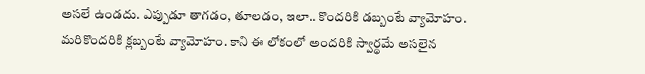అసలే ఉండదు. ఎప్పుడూ తాగడం, తూలడం, ఇలా.. కొందరికి డబ్బంటే వ్యామోహం. మరికొందరికి క్లబ్బంటే వ్యామోహం. కాని ఈ లోకంలో అందరికి స్వార్థమే అసలైన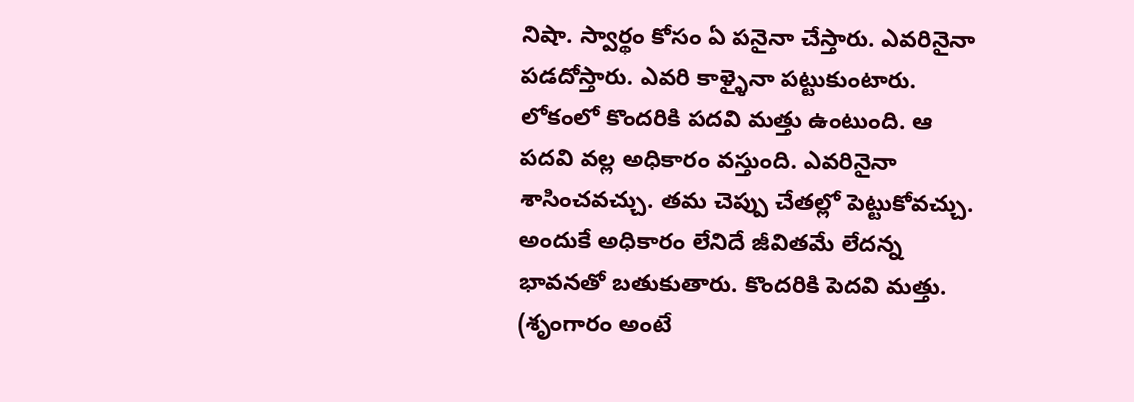నిషా. స్వార్థం కోసం ఏ పనైనా చేస్తారు. ఎవరినైనా పడదోస్తారు. ఎవరి కాళ్ళైనా పట్టుకుంటారు.
లోకంలో కొందరికి పదవి మత్తు ఉంటుంది. ఆ పదవి వల్ల అధికారం వస్తుంది. ఎవరినైనా శాసించవచ్చు. తమ చెప్పు చేతల్లో పెట్టుకోవచ్చు. అందుకే అధికారం లేనిదే జీవితమే లేదన్న భావనతో బతుకుతారు. కొందరికి పెదవి మత్తు. (శృంగారం అంటే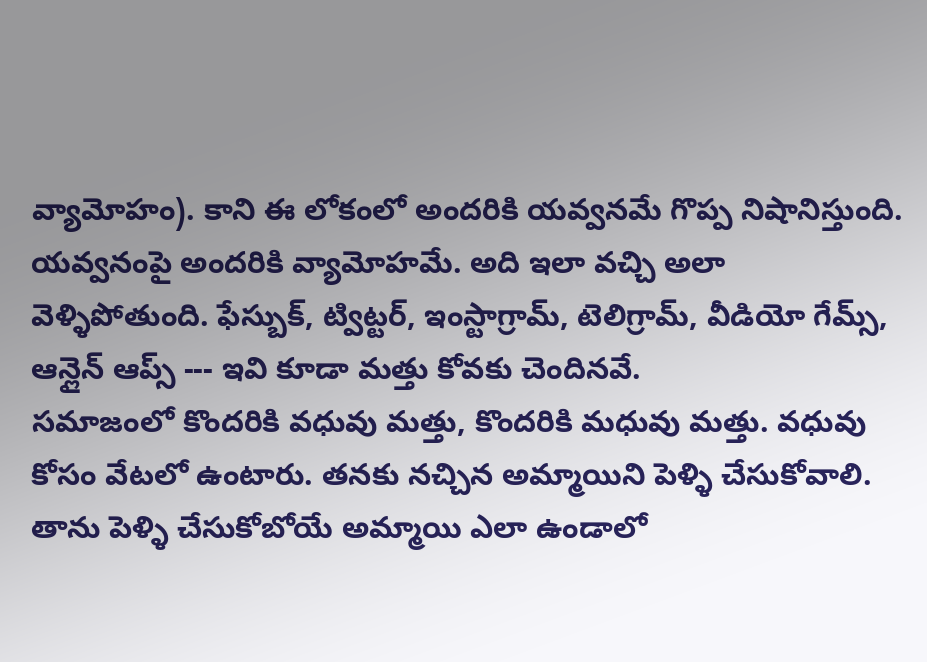వ్యామోహం). కాని ఈ లోకంలో అందరికి యవ్వనమే గొప్ప నిషానిస్తుంది. యవ్వనంపై అందరికి వ్యామోహమే. అది ఇలా వచ్చి అలా వెళ్ళిపోతుంది. ఫేస్బుక్, ట్విట్టర్, ఇంస్టాగ్రామ్, టెలిగ్రామ్, వీడియో గేమ్స్, ఆన్లైన్ ఆప్స్ --- ఇవి కూడా మత్తు కోవకు చెందినవే.
సమాజంలో కొందరికి వధువు మత్తు, కొందరికి మధువు మత్తు. వధువు కోసం వేటలో ఉంటారు. తనకు నచ్చిన అమ్మాయిని పెళ్ళి చేసుకోవాలి. తాను పెళ్ళి చేసుకోబోయే అమ్మాయి ఎలా ఉండాలో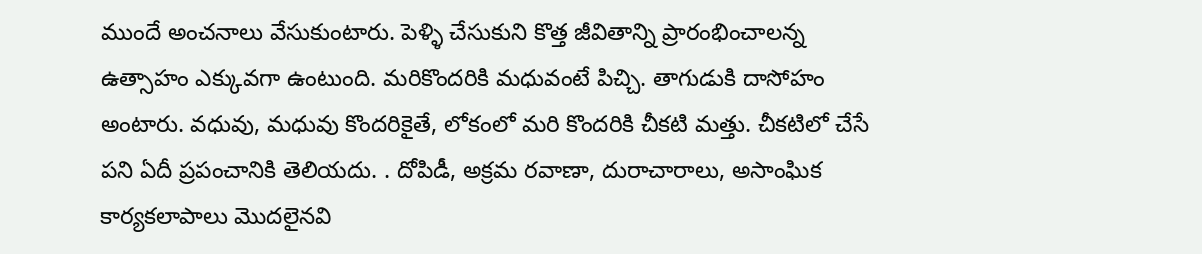ముందే అంచనాలు వేసుకుంటారు. పెళ్ళి చేసుకుని కొత్త జీవితాన్ని ప్రారంభించాలన్న ఉత్సాహం ఎక్కువగా ఉంటుంది. మరికొందరికి మధువంటే పిచ్చి. తాగుడుకి దాసోహం అంటారు. వధువు, మధువు కొందరికైతే, లోకంలో మరి కొందరికి చీకటి మత్తు. చీకటిలో చేసే పని ఏదీ ప్రపంచానికి తెలియదు. . దోపిడీ, అక్రమ రవాణా, దురాచారాలు, అసాంఘిక కార్యకలాపాలు మొదలైనవి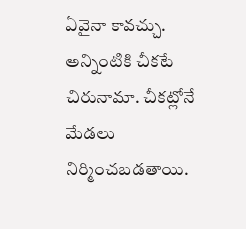ఏవైనా కావచ్చు. అన్నింటికి చీకటే చిరునామా. చీకట్లోనే మేడలు నిర్మించబడతాయి.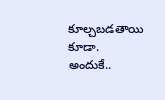కూల్చబడతాయి కూడా. అందుకే..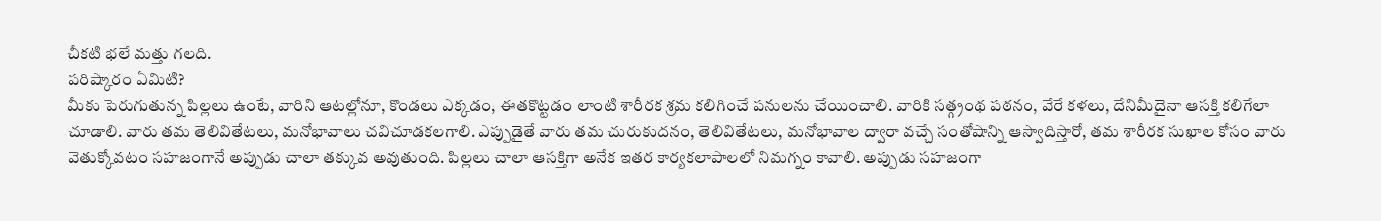చీకటి భలే మత్తు గలది.
పరిష్కారం ఏమిటి?
మీకు పెరుగుతున్న పిల్లలు ఉంటే, వారిని ఆటల్లోనూ, కొండలు ఎక్కడం, ఈతకొట్టడం లాంటి శారీరక శ్రమ కలిగించే పనులను చేయించాలి. వారికి సత్గ్రంథ పఠనం, వేరే కళలు, దేనిమీదైనా ఆసక్తి కలిగేలా చూడాలి. వారు తమ తెలివితేటలు, మనోభావాలు చవిచూడకలగాలి. ఎప్పుడైతే వారు తమ చురుకుదనం, తెలివితేటలు, మనోభావాల ద్వారా వచ్చే సంతోషాన్ని ఆస్వాదిస్తారో, తమ శారీరక సుఖాల కోసం వారు వెతుక్కోవటం సహజంగానే అప్పుడు చాలా తక్కువ అవుతుంది. పిల్లలు చాలా ఆసక్తిగా అనేక ఇతర కార్యకలాపాలలో నిమగ్నం కావాలి. అప్పుడు సహజంగా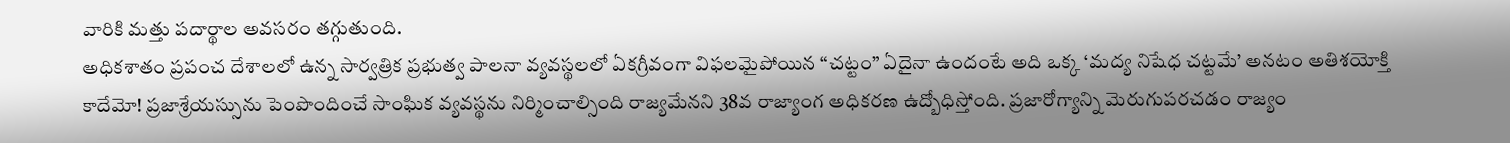వారికి మత్తు పదార్థాల అవసరం తగ్గుతుంది.
అధికశాతం ప్రపంచ దేశాలలో ఉన్న సార్వత్రిక ప్రభుత్వ పాలనా వ్యవస్థలలో ఏకగ్రీవంగా విఫలమైపోయిన “చట్టం” ఏదైనా ఉందంటే అది ఒక్క ‘మద్య నిషేధ చట్టమే’ అనటం అతిశయోక్తి కాదేమో! ప్రజాశ్రేయస్సును పెంపొందించే సాంఘిక వ్యవస్థను నిర్మించాల్సింది రాజ్యమేనని 38వ రాజ్యాంగ అధికరణ ఉద్బోధిస్తోంది. ప్రజారోగ్యాన్ని మెరుగుపరచడం రాజ్యం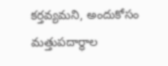కర్తవ్యమని, అందుకోసం మత్తుపదార్థాల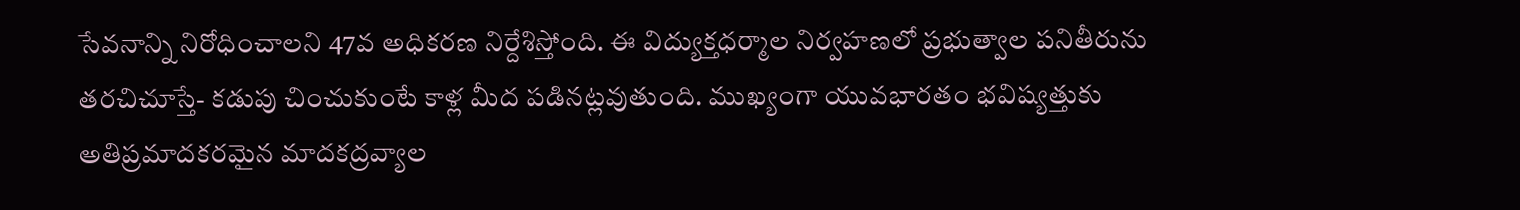సేవనాన్ని నిరోధించాలని 47వ అధికరణ నిర్దేశిస్తోంది. ఈ విద్యుక్తధర్మాల నిర్వహణలో ప్రభుత్వాల పనితీరును తరచిచూస్తే- కడుపు చించుకుంటే కాళ్ల మీద పడినట్లవుతుంది. ముఖ్యంగా యువభారతం భవిష్యత్తుకు అతిప్రమాదకరమైన మాదకద్రవ్యాల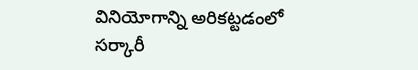వినియోగాన్ని అరికట్టడంలో సర్కారీ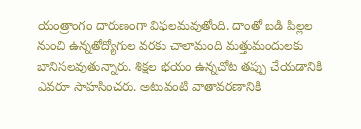యంత్రాంగం దారుణంగా విఫలమవుతోంది. దాంతో బడి పిల్లల నుంచి ఉన్నతోద్యోగుల వరకు చాలామంది మత్తుమందులకు బానిసలవుతున్నారు. శిక్షల భయం ఉన్నచోట తప్పు చేయడానికి ఎవరూ సాహసించరు. అటువంటి వాతావరణానికి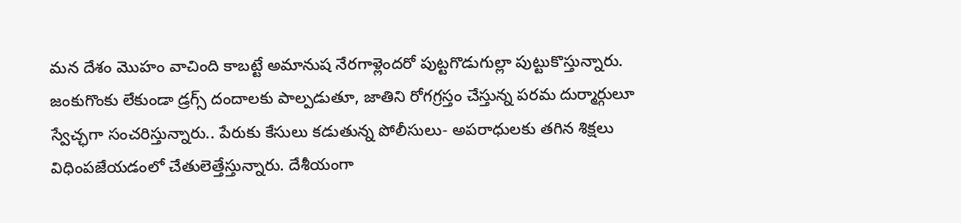మన దేశం మొహం వాచింది కాబట్టే అమానుష నేరగాళ్లెందరో పుట్టగొడుగుల్లా పుట్టుకొస్తున్నారు. జంకుగొంకు లేకుండా డ్రగ్స్ దందాలకు పాల్పడుతూ, జాతిని రోగగ్రస్తం చేస్తున్న పరమ దుర్మార్గులూ స్వేచ్ఛగా సంచరిస్తున్నారు.. పేరుకు కేసులు కడుతున్న పోలీసులు- అపరాధులకు తగిన శిక్షలు విధింపజేయడంలో చేతులెత్తేస్తున్నారు. దేశీయంగా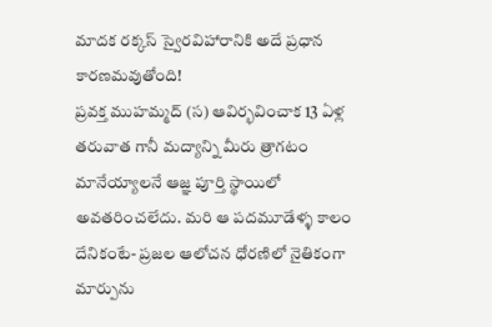మాదక రక్కస్ స్వైరవిహారానికి అదే ప్రధాన కారణమవుతోంది!
ప్రవక్త ముహమ్మద్ (స) ఆవిర్భవించాక 13 ఏళ్ల తరువాత గానీ మద్యాన్ని మీరు త్రాగటం మానేయ్యాలనే ఆజ్ఞ పూర్తి స్థాయిలో అవతరించలేదు. మరి ఆ పదమూడేళ్ళ కాలం దేనికంటే- ప్రజల ఆలోచన ధోరణిలో నైతికంగా మార్పును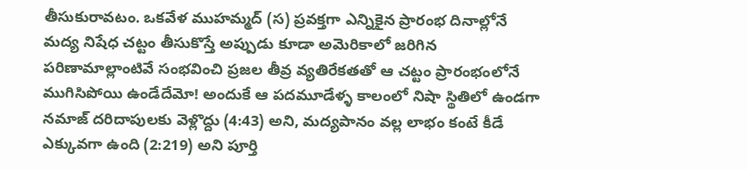తీసుకురావటం. ఒకవేళ ముహమ్మద్ (స) ప్రవక్తగా ఎన్నికైన ప్రారంభ దినాల్లోనే మద్య నిషేధ చట్టం తీసుకొస్తే అప్పుడు కూడా అమెరికాలో జరిగిన పరిణామాల్లాంటివే సంభవించి ప్రజల తీవ్ర వ్యతిరేకతతో ఆ చట్టం ప్రారంభంలోనే ముగిసిపోయి ఉండేదేమో! అందుకే ఆ పదమూడేళ్ళ కాలంలో నిషా స్థితిలో ఉండగా నమాజ్ దరిదాపులకు వెళ్లొద్దు (4:43) అని, మద్యపానం వల్ల లాభం కంటే కీడే ఎక్కువగా ఉంది (2:219) అని పూర్తి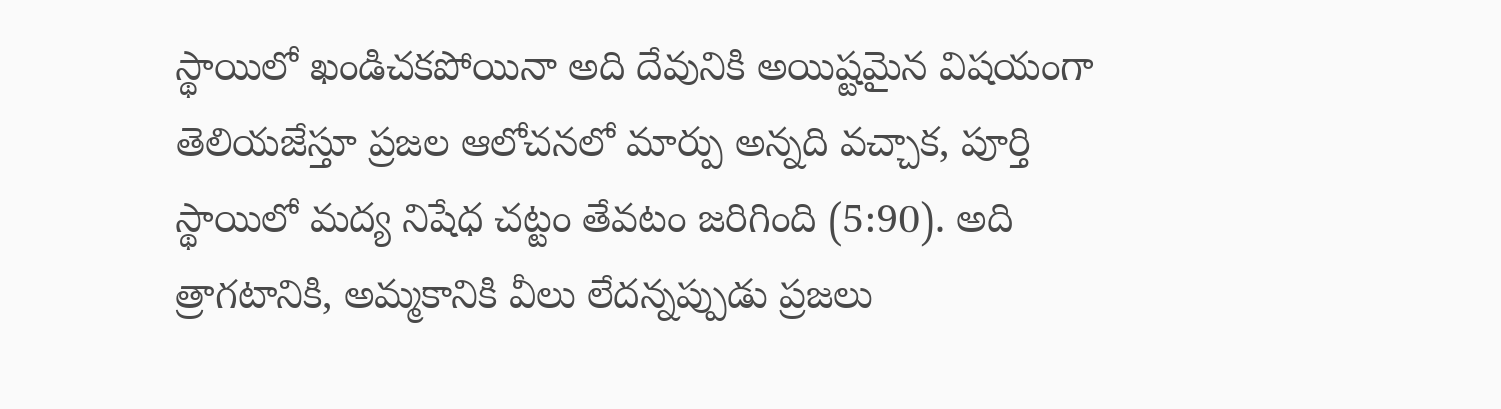స్థాయిలో ఖండిచకపోయినా అది దేవునికి అయిష్టమైన విషయంగా తెలియజేస్తూ ప్రజల ఆలోచనలో మార్పు అన్నది వచ్చాక, పూర్తి స్థాయిలో మద్య నిషేధ చట్టం తేవటం జరిగింది (5:90). అది త్రాగటానికి, అమ్మకానికి వీలు లేదన్నప్పుడు ప్రజలు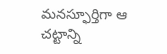మనస్ఫూర్తిగా ఆ చట్టాన్ని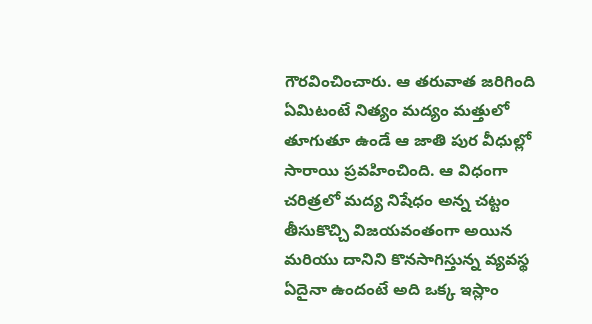గౌరవించించారు. ఆ తరువాత జరిగింది ఏమిటంటే నిత్యం మద్యం మత్తులో తూగుతూ ఉండే ఆ జాతి పుర వీధుల్లో సారాయి ప్రవహించింది. ఆ విధంగా చరిత్రలో మద్య నిషేధం అన్న చట్టం తీసుకొచ్చి విజయవంతంగా అయిన మరియు దానిని కొనసాగిస్తున్న వ్యవస్థ ఏదైనా ఉందంటే అది ఒక్క ఇస్లాం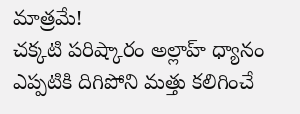మాత్రమే!
చక్కటి పరిష్కారం అల్లాహ్ ధ్యానం
ఎప్పటికి దిగిపోని మత్తు కలిగించే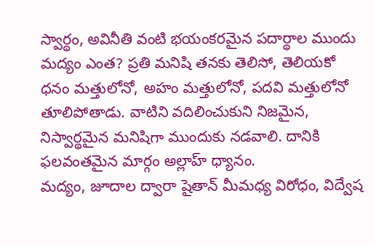స్వార్థం, అవినీతి వంటి భయంకరమైన పదార్థాల ముందు మద్యం ఎంత? ప్రతి మనిషి తనకు తెలిసో, తెలియకో ధనం మత్తులోనో, అహం మత్తులోనో, పదవి మత్తులోనో తూలిపోతాడు. వాటిని వదిలించుకుని నిజమైన, నిస్వార్థమైన మనిషిగా ముందుకు నడవాలి. దానికి ఫలవంతమైన మార్గం అల్లాహ్ ధ్యానం.
మద్యం, జూదాల ద్వారా షైతాన్ మీమధ్య విరోధం, విద్వేష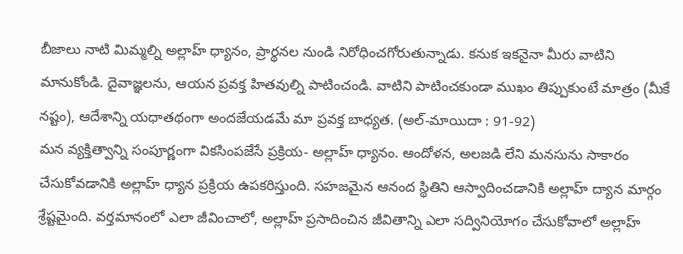బీజాలు నాటి మిమ్మల్ని అల్లాహ్ ధ్యానం, ప్రార్థనల నుండి నిరోధించగోరుతున్నాడు. కనుక ఇకనైనా మీరు వాటిని మానుకోండి. దైవాజ్ఞలను, ఆయన ప్రవక్త హితవుల్ని పాటించండి. వాటిని పాటించకుండా ముఖం తిప్పుకుంటే మాత్రం (మీకే నష్టం), ఆదేశాన్ని యధాతథంగా అందజేయడమే మా ప్రవక్త బాధ్యత. (అల్-మాయిదా : 91-92)
మన వ్యక్తిత్వాన్ని సంపూర్ణంగా వికసింపజేసే ప్రక్రియ- అల్లాహ్ ధ్యానం. ఆందోళన, అలజడి లేని మనసును సాకారం చేసుకోవడానికి అల్లాహ్ ధ్యాన ప్రక్రియ ఉపకరిస్తుంది. సహజమైన ఆనంద స్థితిని ఆస్వాదించడానికి అల్లాహ్ ద్యాన మార్గం శ్రేష్టమైంది. వర్తమానంలో ఎలా జీవించాలో, అల్లాహ్ ప్రసాదించిన జీవితాన్ని ఎలా సద్వినియోగం చేసుకోవాలో అల్లాహ్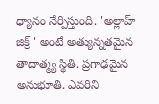ధ్యానం నేర్పిస్తుంది. 'అల్లాహ్ జిక్ర్ ' అంటే అత్యున్నతమైన తాదాత్మ్య స్థితి. ప్రగాఢమైన అనుభూతి. ఎవరిని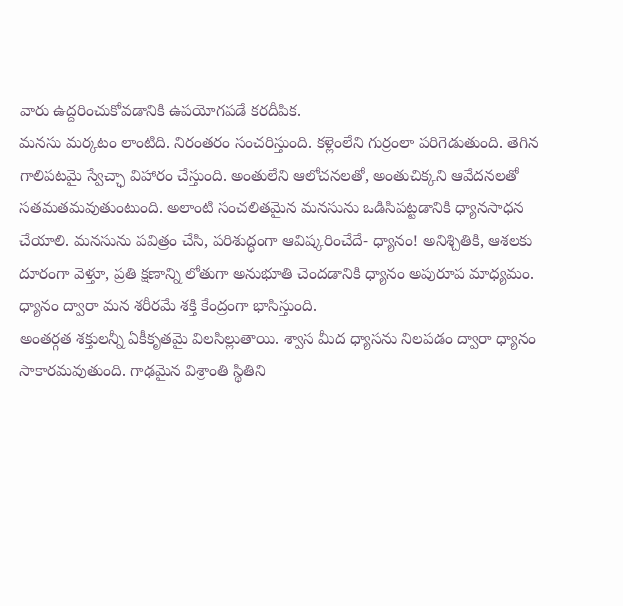వారు ఉద్దరించుకోవడానికి ఉపయోగపడే కరదీపిక.
మనసు మర్కటం లాంటిది. నిరంతరం సంచరిస్తుంది. కళ్లెంలేని గుర్రంలా పరిగెడుతుంది. తెగిన గాలిపటమై స్వేచ్ఛా విహారం చేస్తుంది. అంతులేని ఆలోచనలతో, అంతుచిక్కని ఆవేదనలతో సతమతమవుతుంటుంది. అలాంటి సంచలితమైన మనసును ఒడిసిపట్టడానికి ధ్యానసాధన చేయాలి. మనసును పవిత్రం చేసి, పరిశుద్ధంగా ఆవిష్కరించేదే- ధ్యానం! అనిశ్చితికి, ఆశలకు దూరంగా వెళ్తూ, ప్రతి క్షణాన్ని లోతుగా అనుభూతి చెందడానికి ధ్యానం అపురూప మాధ్యమం. ధ్యానం ద్వారా మన శరీరమే శక్తి కేంద్రంగా భాసిస్తుంది.
అంతర్గత శక్తులన్నీ ఏకీకృతమై విలసిల్లుతాయి. శ్వాస మీద ధ్యాసను నిలపడం ద్వారా ధ్యానం సాకారమవుతుంది. గాఢమైన విశ్రాంతి స్థితిని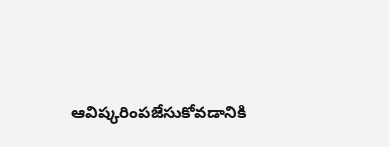ఆవిష్కరింపజేసుకోవడానికి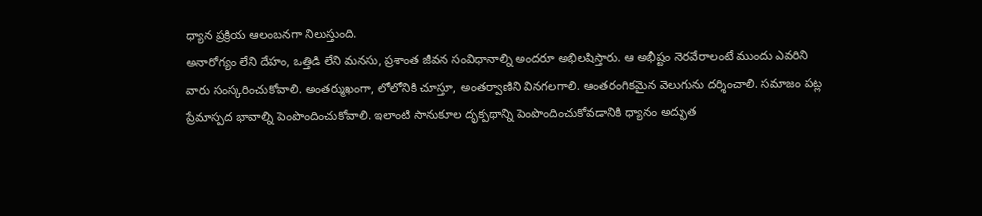ధ్యాన ప్రక్రియ ఆలంబనగా నిలుస్తుంది.
అనారోగ్యం లేని దేహం, ఒత్తిడి లేని మనసు, ప్రశాంత జీవన సంవిధానాల్ని అందరూ అభిలషిస్తారు. ఆ అభీష్టం నెరవేరాలంటే ముందు ఎవరిని వారు సంస్కరించుకోవాలి. అంతర్ముఖంగా, లోలోనికి చూస్తూ, అంతర్వాణిని వినగలగాలి. ఆంతరంగికమైన వెలుగును దర్శించాలి. సమాజం పట్ల ప్రేమాస్పద భావాల్ని పెంపొందించుకోవాలి. ఇలాంటి సానుకూల దృక్పథాన్ని పెంపొందించుకోవడానికి ధ్యానం అద్భుత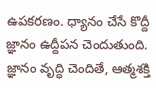ఉపకరణం. ధ్యానం చేసే కొద్దీ జ్ఞానం ఉద్దీపన చెందుతుంది. జ్ఞానం వృద్ధి చెందితే, ఆత్మశక్తి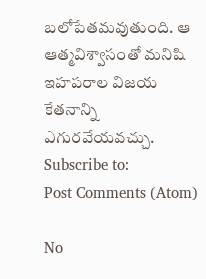బలోపేతమవుతుంది. ఆ ఆత్మవిశ్వాసంతో మనిషి ఇహపరాల విజయ కేతనాన్ని ఎగురవేయవచ్చు.
Subscribe to:
Post Comments (Atom)

No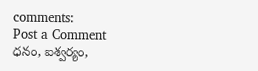comments:
Post a Comment
ధనం, ఐశ్వర్యం,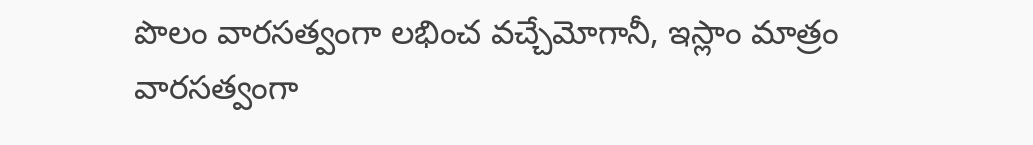పొలం వారసత్వంగా లభించ వచ్చేమోగానీ, ఇస్లాం మాత్రం వారసత్వంగా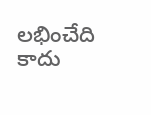లభించేది కాదు